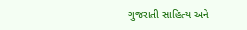ગુજરાતી સાહિત્ય અને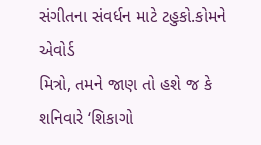સંગીતના સંવર્ધન માટે ટહુકો.કોમને એવોર્ડ
મિત્રો, તમને જાણ તો હશે જ કે શનિવારે ‘શિકાગો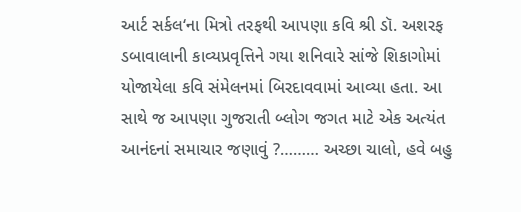આર્ટ સર્કલ‘ના મિત્રો તરફથી આપણા કવિ શ્રી ડૉ. અશરફ ડબાવાલાની કાવ્યપ્રવૃત્તિને ગયા શનિવારે સાંજે શિકાગોમાં યોજાયેલા કવિ સંમેલનમાં બિરદાવવામાં આવ્યા હતા. આ સાથે જ આપણા ગુજરાતી બ્લોગ જગત માટે એક અત્યંત આનંદનાં સમાચાર જણાવું ?……… અચ્છા ચાલો, હવે બહુ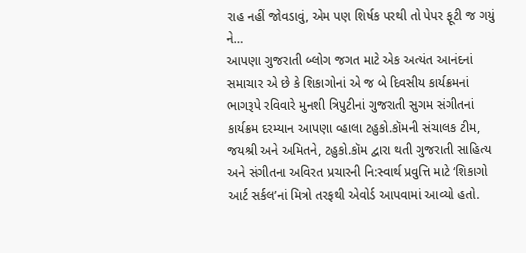રાહ નહીં જોવડાવું, એમ પણ શિર્ષક પરથી તો પેપર ફૂટી જ ગયું ને…
આપણા ગુજરાતી બ્લોગ જગત માટે એક અત્યંત આનંદનાં સમાચાર એ છે કે શિકાગોનાં એ જ બે દિવસીય કાર્યક્રમનાં ભાગરૂપે રવિવારે મુનશી ત્રિપુટીનાં ગુજરાતી સુગમ સંગીતનાં કાર્યક્રમ દરમ્યાન આપણા વ્હાલા ટહુકો.કૉમની સંચાલક ટીમ, જયશ્રી અને અમિતને, ટહુકો.કૉમ દ્વારા થતી ગુજરાતી સાહિત્ય અને સંગીતના અવિરત પ્રચારની નિ:સ્વાર્થ પ્રવુત્તિ માટે ‘શિકાગો આર્ટ સર્કલ’નાં મિત્રો તરફથી એવોર્ડ આપવામાં આવ્યો હતો.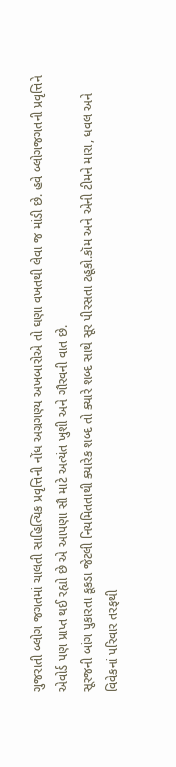ગુજરાતી બ્લોગ જગતમાં ચાલતી સાહિત્યિક પ્રવૃત્તિની નોંધ અગ્રગણ્ય અખબારોએ તો ઘણા વખતથી લેવા જ માંડી છે. હવે બ્લોગજગતની પ્રવૃત્તિને એવોર્ડ પણ પ્રાપ્ત થઈ રહ્યો છે એ આપણા સૌ માટે અત્યંત ખુશી અને ગૌરવની વાત છે.
સૂરજની બાંગ પુકારતા કૂકડા જેટલી નિયમિતતાથી ક્યારેક શબ્દ તો ક્યારે શબ્દ સાથે સૂર પીરસતા ટહૂકો.કૉમ અને એની ટીમને મારા, ધવલ અને વિવેકનાં પરિવાર તરફથી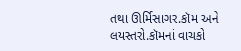તથા ઊર્મિસાગર.કૉમ અને લયસ્તરો.કૉમનાં વાચકો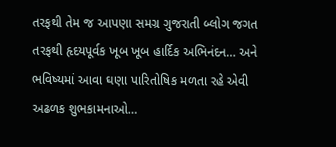તરફથી તેમ જ આપણા સમગ્ર ગુજરાતી બ્લોગ જગત તરફથી હૃદયપૂર્વક ખૂબ ખૂબ હાર્દિક અભિનંદન… અને ભવિષ્યમાં આવા ઘણા પારિતોષિક મળતા રહે એવી અઢળક શુભકામનાઓ…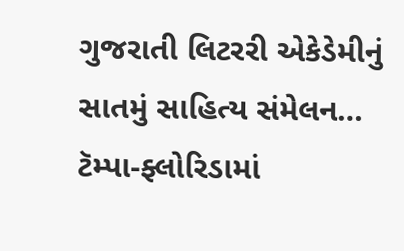ગુજરાતી લિટરરી એકેડેમીનું સાતમું સાહિત્ય સંમેલન… ટૅમ્પા-ફ્લોરિડામાં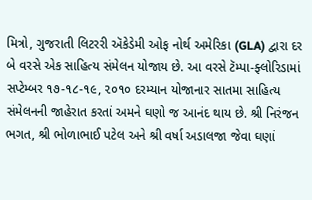મિત્રો, ગુજરાતી લિટરરી ઍકેડેમી ઓફ નોર્થ અમેરિકા (GLA) દ્વારા દર બે વરસે એક સાહિત્ય સંમેલન યોજાય છે. આ વરસે ટૅમ્પા-ફ્લોરિડામાં સપ્ટેમ્બર ૧૭-૧૮-૧૯, ૨૦૧૦ દરમ્યાન યોજાનાર સાતમા સાહિત્ય સંમેલનની જાહેરાત કરતાં અમને ઘણો જ આનંદ થાય છે. શ્રી નિરંજન ભગત, શ્રી ભોળાભાઈ પટેલ અને શ્રી વર્ષા અડાલજા જેવા ઘણાં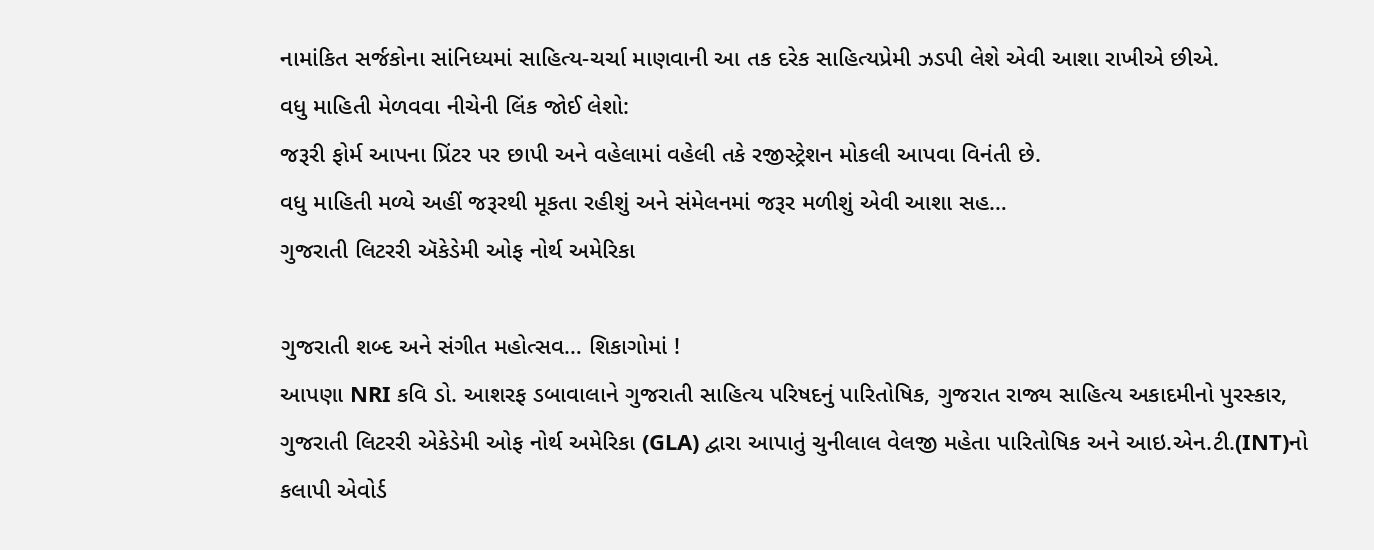નામાંકિત સર્જકોના સાંનિધ્યમાં સાહિત્ય-ચર્ચા માણવાની આ તક દરેક સાહિત્યપ્રેમી ઝડપી લેશે એવી આશા રાખીએ છીએ.
વધુ માહિતી મેળવવા નીચેની લિંક જોઈ લેશો:
જરૂરી ફોર્મ આપના પ્રિંટર પર છાપી અને વહેલામાં વહેલી તકે રજીસ્ટ્રેશન મોકલી આપવા વિનંતી છે.
વધુ માહિતી મળ્યે અહીં જરૂરથી મૂકતા રહીશું અને સંમેલનમાં જરૂર મળીશું એવી આશા સહ…
ગુજરાતી લિટરરી ઍકેડેમી ઓફ નોર્થ અમેરિકા

ગુજરાતી શબ્દ અને સંગીત મહોત્સવ… શિકાગોમાં !
આપણા NRI કવિ ડો. આશરફ ડબાવાલાને ગુજરાતી સાહિત્ય પરિષદનું પારિતોષિક, ગુજરાત રાજ્ય સાહિત્ય અકાદમીનો પુરસ્કાર, ગુજરાતી લિટરરી એકેડેમી ઓફ નોર્થ અમેરિકા (GLA) દ્વારા આપાતું ચુનીલાલ વેલજી મહેતા પારિતોષિક અને આઇ.એન.ટી.(INT)નો કલાપી એવોર્ડ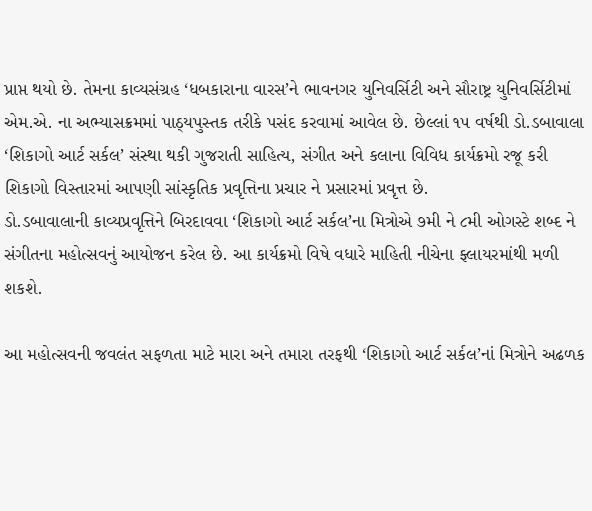પ્રાપ્ત થયો છે. તેમના કાવ્યસંગ્રહ ‘ધબકારાના વારસ’ને ભાવનગર યુનિવર્સિટી અને સૌરાષ્ટ્ર યુનિવર્સિટીમાં એમ.એ. ના અભ્યાસક્રમમાં પાઠ્યપુસ્તક તરીકે પસંદ કરવામાં આવેલ છે. છેલ્લાં ૧૫ વર્ષથી ડો.ડબાવાલા ‘શિકાગો આર્ટ સર્કલ’ સંસ્થા થકી ગુજરાતી સાહિત્ય, સંગીત અને કલાના વિવિધ કાર્યક્રમો રજૂ કરી શિકાગો વિસ્તારમાં આપણી સાંસ્કૃતિક પ્રવૃત્તિના પ્રચાર ને પ્રસારમાં પ્રવૃત્ત છે.
ડો.ડબાવાલાની કાવ્યપ્રવૃત્તિને બિરદાવવા ‘શિકાગો આર્ટ સર્કલ’ના મિત્રોએ ૭મી ને ૮મી ઓગસ્ટે શબ્દ ને સંગીતના મહોત્સવનું આયોજન કરેલ છે. આ કાર્યક્રમો વિષે વધારે માહિતી નીચેના ફ્લાયરમાંથી મળી શકશે.

આ મહોત્સવની જવલંત સફળતા માટે મારા અને તમારા તરફથી ‘શિકાગો આર્ટ સર્કલ’નાં મિત્રોને અઢળક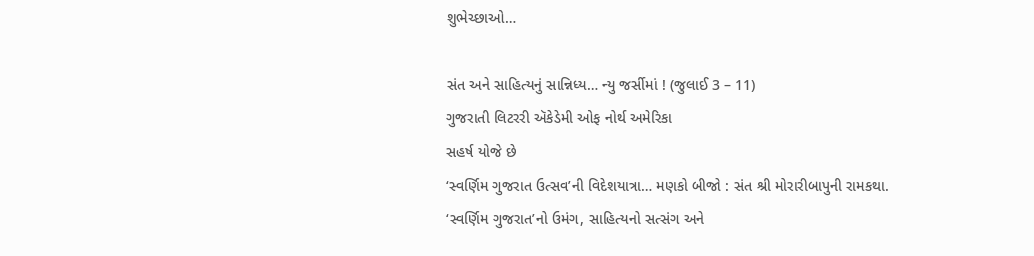શુભેચ્છાઓ…

સંત અને સાહિત્યનું સાન્નિધ્ય… ન્યુ જર્સીમાં ! (જુલાઈ 3 – 11)
ગુજરાતી લિટરરી ઍકેડેમી ઓફ નોર્થ અમેરિકા
સહર્ષ યોજે છે
‘સ્વર્ણિમ ગુજરાત ઉત્સવ’ની વિદેશયાત્રા… મણકો બીજો : સંત શ્રી મોરારીબાપુની રામકથા.
‘સ્વર્ણિમ ગુજરાત’નો ઉમંગ, સાહિત્યનો સત્સંગ અને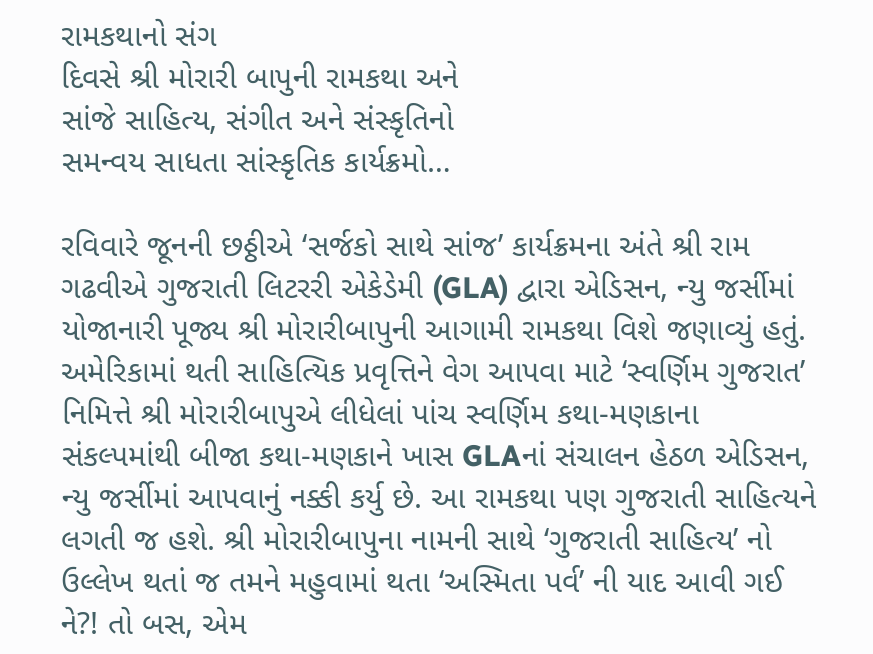રામકથાનો સંગ
દિવસે શ્રી મોરારી બાપુની રામકથા અને
સાંજે સાહિત્ય, સંગીત અને સંસ્કૃતિનો
સમન્વય સાધતા સાંસ્કૃતિક કાર્યક્રમો…

રવિવારે જૂનની છઠ્ઠીએ ‘સર્જકો સાથે સાંજ’ કાર્યક્રમના અંતે શ્રી રામ ગઢવીએ ગુજરાતી લિટરરી એકેડેમી (GLA) દ્વારા એડિસન, ન્યુ જર્સીમાં યોજાનારી પૂજ્ય શ્રી મોરારીબાપુની આગામી રામકથા વિશે જણાવ્યું હતું. અમેરિકામાં થતી સાહિત્યિક પ્રવૃત્તિને વેગ આપવા માટે ‘સ્વર્ણિમ ગુજરાત’ નિમિત્તે શ્રી મોરારીબાપુએ લીધેલાં પાંચ સ્વર્ણિમ કથા-મણકાના સંકલ્પમાંથી બીજા કથા-મણકાને ખાસ GLAનાં સંચાલન હેઠળ એડિસન, ન્યુ જર્સીમાં આપવાનું નક્કી કર્યુ છે. આ રામકથા પણ ગુજરાતી સાહિત્યને લગતી જ હશે. શ્રી મોરારીબાપુના નામની સાથે ‘ગુજરાતી સાહિત્ય’ નો ઉલ્લેખ થતાં જ તમને મહુવામાં થતા ‘અસ્મિતા પર્વ’ ની યાદ આવી ગઈ ને?! તો બસ, એમ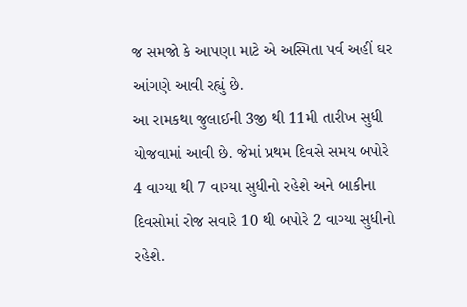જ સમજો કે આપણા માટે એ અસ્મિતા પર્વ અહીં ઘર આંગણે આવી રહ્યું છે.
આ રામકથા જુલાઈની 3જી થી 11મી તારીખ સુધી યોજવામાં આવી છે. જેમાં પ્રથમ દિવસે સમય બપોરે 4 વાગ્યા થી 7 વાગ્યા સુધીનો રહેશે અને બાકીના દિવસોમાં રોજ સવારે 10 થી બપોરે 2 વાગ્યા સુધીનો રહેશે.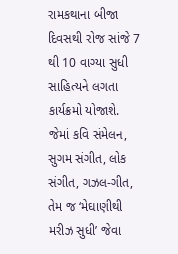રામકથાના બીજા દિવસથી રોજ સાંજે 7 થી 10 વાગ્યા સુધી સાહિત્યને લગતા કાર્યક્રમો યોજાશે. જેમાં કવિ સંમેલન, સુગમ સંગીત, લોક સંગીત, ગઝલ-ગીત, તેમ જ ‘મેઘાણીથી મરીઝ સુધી’ જેવા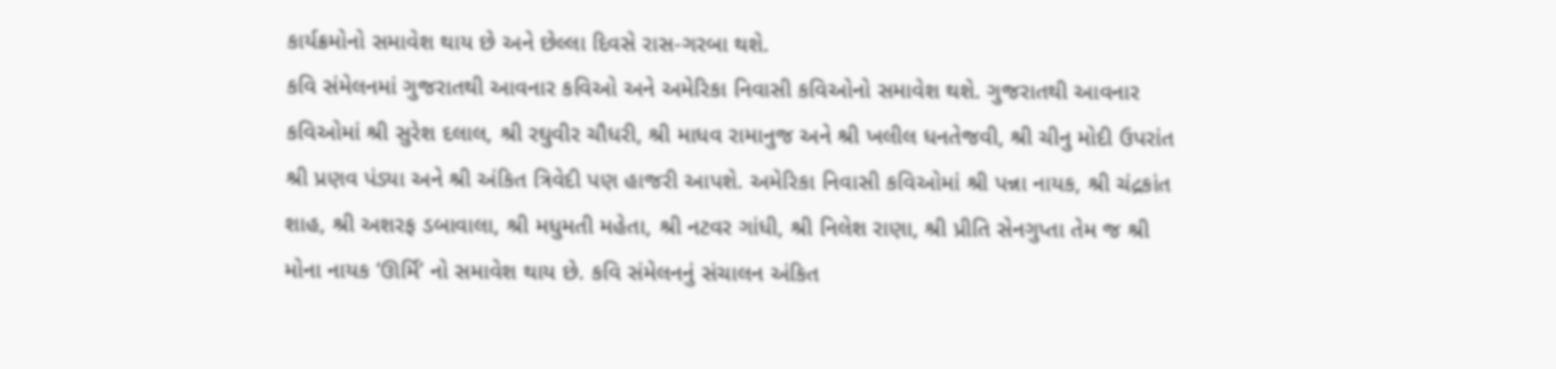કાર્યક્રમોનો સમાવેશ થાય છે અને છેલ્લા દિવસે રાસ-ગરબા થશે.
કવિ સંમેલનમાં ગુજરાતથી આવનાર કવિઓ અને અમેરિકા નિવાસી કવિઓનો સમાવેશ થશે. ગુજરાતથી આવનાર કવિઓમાં શ્રી સુરેશ દલાલ, શ્રી રઘુવીર ચૌધરી, શ્રી માધવ રામાનુજ અને શ્રી ખલીલ ધનતેજવી, શ્રી ચીનુ મોદી ઉપરાંત શ્રી પ્રણવ પંડ્યા અને શ્રી અંકિત ત્રિવેદી પણ હાજરી આપશે. અમેરિકા નિવાસી કવિઓમાં શ્રી પન્ના નાયક, શ્રી ચંદ્રકાંત શાહ, શ્રી અશરફ ડબાવાલા, શ્રી મધુમતી મહેતા, શ્રી નટવર ગાંધી, શ્રી નિલેશ રાણા, શ્રી પ્રીતિ સેનગુપ્તા તેમ જ શ્રી મોના નાયક ‘ઊર્મિ’ નો સમાવેશ થાય છે. કવિ સંમેલનનું સંચાલન અંકિત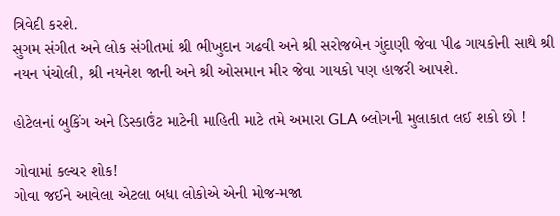ત્રિવેદી કરશે.
સુગમ સંગીત અને લોક સંગીતમાં શ્રી ભીખુદાન ગઢવી અને શ્રી સરોજબેન ગુંદાણી જેવા પીઢ ગાયકોની સાથે શ્રી નયન પંચોલી, શ્રી નયનેશ જાની અને શ્રી ઓસમાન મીર જેવા ગાયકો પણ હાજરી આપશે.

હોટેલનાં બુકિંગ અને ડિસ્કાઉંટ માટેની માહિતી માટે તમે અમારા GLA બ્લોગની મુલાકાત લઈ શકો છો !

ગોવામાં કલ્ચર શોક!
ગોવા જઈને આવેલા એટલા બધા લોકોએ એની મોજ-મજા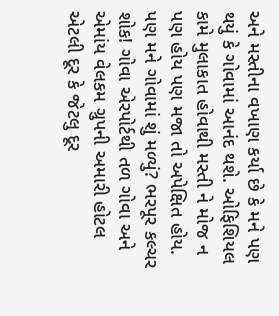અને મસ્તીના વખાણ કર્યા છે કે મને પણ થયું કે ગોવામાં આનંદ થશે. ઓફિશિયલ કામે મુલાકાત હોવાથી મસ્તી ને મોજ ન પણ હોય પણ મજા તો અપેક્ષિત હોય. પણ મને ગોવામાં શું મળ્યું? ભરપૂર કલ્ચર શોક! ગોવા એરપોર્ટથી તળ ગોવા અને એમાંય વેલકમ ગ્રુપની અમારી હોટલ એટલી દૂર કે જેટલુ દૂર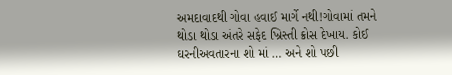અમદાવાદથી ગોવા હવાઈ માર્ગે નથી!ગોવામાં તમને થોડા થોડા અંતરે સફેદ ખ્રિસ્તી ક્રોસ દેખાય. કોઈ ઘરનીઅવતારના શો માં … અને શો પછી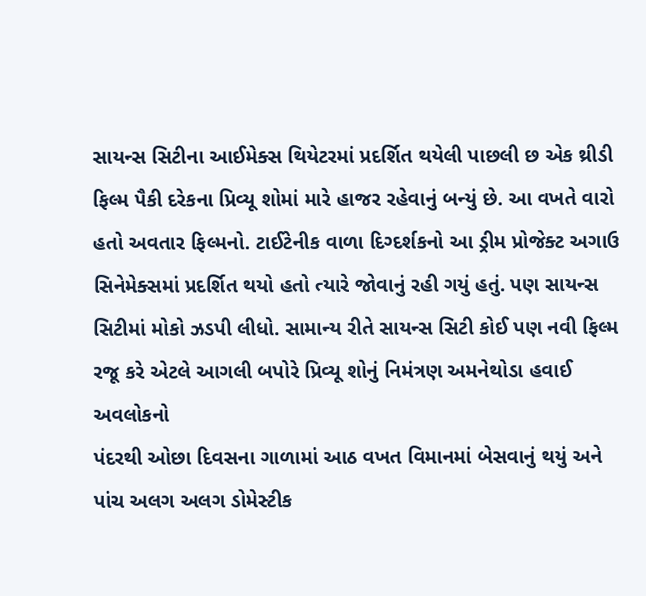સાયન્સ સિટીના આઈમેક્સ થિયેટરમાં પ્રદર્શિત થયેલી પાછલી છ એક થ્રીડી ફિલ્મ પૈકી દરેકના પ્રિવ્યૂ શોમાં મારે હાજર રહેવાનું બન્યું છે. આ વખતે વારો હતો અવતાર ફિલ્મનો. ટાઈટેનીક વાળા દિગ્દર્શકનો આ ડ્રીમ પ્રોજેક્ટ અગાઉ સિનેમેક્સમાં પ્રદર્શિત થયો હતો ત્યારે જોવાનું રહી ગયું હતું. પણ સાયન્સ સિટીમાં મોકો ઝડપી લીધો. સામાન્ય રીતે સાયન્સ સિટી કોઈ પણ નવી ફિલ્મ રજૂ કરે એટલે આગલી બપોરે પ્રિવ્યૂ શોનું નિમંત્રણ અમનેથોડા હવાઈ અવલોકનો
પંદરથી ઓછા દિવસના ગાળામાં આઠ વખત વિમાનમાં બેસવાનું થયું અને પાંચ અલગ અલગ ડોમેસ્ટીક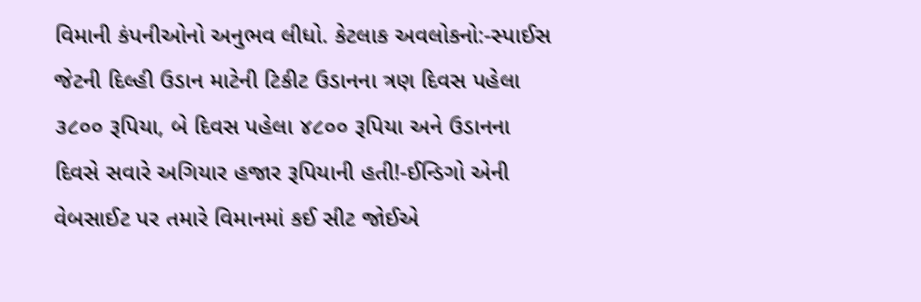વિમાની કંપનીઓનો અનુભવ લીધો. કેટલાક અવલોકનો:-સ્પાઈસ જેટની દિલ્હી ઉડાન માટેની ટિકીટ ઉડાનના ત્રણ દિવસ પહેલા ૩૮૦૦ રૂપિયા, બે દિવસ પહેલા ૪૮૦૦ રૂપિયા અને ઉડાનના દિવસે સવારે અગિયાર હજાર રૂપિયાની હતી!-ઈન્ડિગો એની વેબસાઈટ પર તમારે વિમાનમાં કઈ સીટ જોઈએ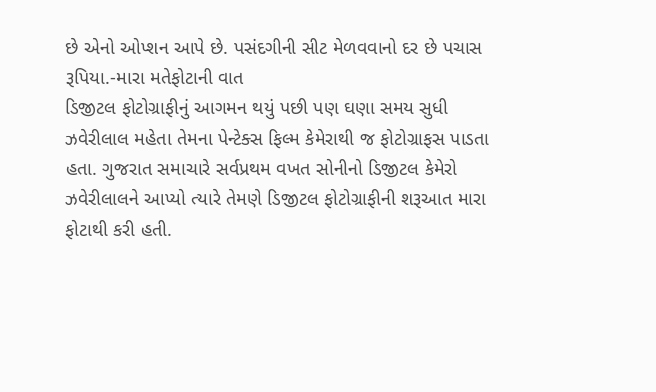છે એનો ઓપ્શન આપે છે. પસંદગીની સીટ મેળવવાનો દર છે પચાસ રૂપિયા.-મારા મતેફોટાની વાત
ડિજીટલ ફોટોગ્રાફીનું આગમન થયું પછી પણ ઘણા સમય સુધી ઝવેરીલાલ મહેતા તેમના પેન્ટેક્સ ફિલ્મ કેમેરાથી જ ફોટોગ્રાફસ પાડતા હતા. ગુજરાત સમાચારે સર્વપ્રથમ વખત સોનીનો ડિજીટલ કેમેરો ઝવેરીલાલને આપ્યો ત્યારે તેમણે ડિજીટલ ફોટોગ્રાફીની શરૂઆત મારા ફોટાથી કરી હતી.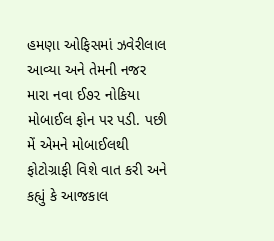હમણા ઓફિસમાં ઝવેરીલાલ આવ્યા અને તેમની નજર મારા નવા ઈ૭૨ નોકિયા મોબાઈલ ફોન પર પડી. પછી મેં એમને મોબાઈલથી ફોટોગ્રાફી વિશે વાત કરી અને કહ્યું કે આજકાલ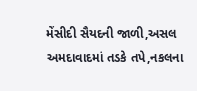મેંસીદી સૈયદની જાળી,અસલ અમદાવાદમાં તડકે તપે,નકલના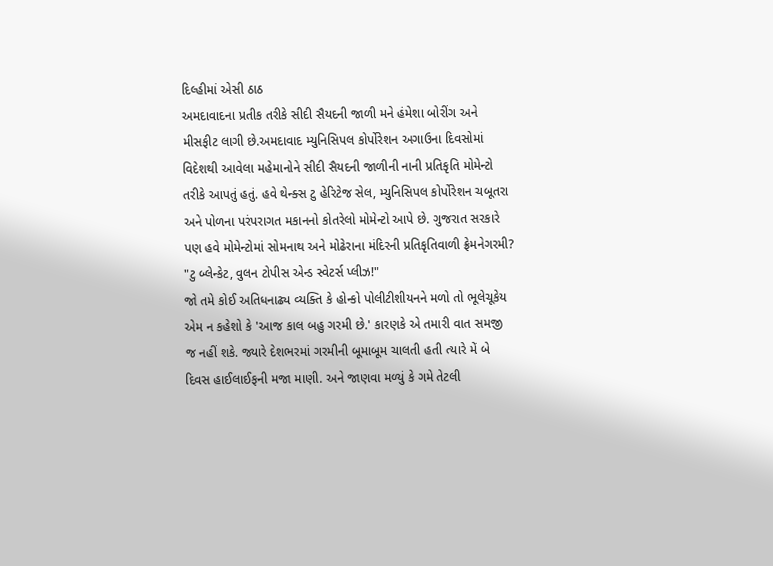દિલ્હીમાં એસી ઠાઠ
અમદાવાદના પ્રતીક તરીકે સીદી સૈયદની જાળી મને હંમેશા બોરીંગ અને મીસફીટ લાગી છે.અમદાવાદ મ્યુનિસિપલ કોર્પોરેશન અગાઉના દિવસોમાં વિદેશથી આવેલા મહેમાનોને સીદી સૈયદની જાળીની નાની પ્રતિકૃતિ મોમેન્ટો તરીકે આપતું હતું. હવે થેન્ક્સ ટુ હેરિટેજ સેલ, મ્યુનિસિપલ કોર્પોરેશન ચબૂતરા અને પોળના પરંપરાગત મકાનનો કોતરેલો મોમેન્ટો આપે છે. ગુજરાત સરકારે પણ હવે મોમેન્ટોમાં સોમનાથ અને મોઢેરાના મંદિરની પ્રતિકૃતિવાળી ફ્રેમનેગરમી? "ટુ બ્લેન્કેટ, વુલન ટોપીસ એન્ડ સ્વેટર્સ પ્લીઝ!"
જો તમે કોઈ અતિધનાઢ્ય વ્યક્તિ કે હોન્કો પોલીટીશીયનને મળો તો ભૂલેચૂકેય એમ ન કહેશો કે 'આજ કાલ બહુ ગરમી છે.' કારણકે એ તમારી વાત સમજી જ નહીં શકે. જ્યારે દેશભરમાં ગરમીની બૂમાબૂમ ચાલતી હતી ત્યારે મેં બે દિવસ હાઈલાઈફની મજા માણી. અને જાણવા મળ્યું કે ગમે તેટલી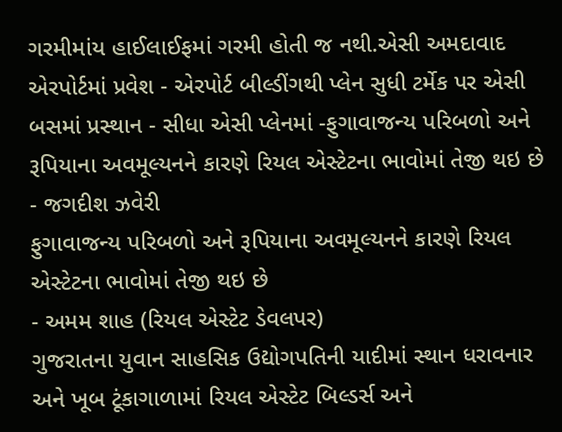ગરમીમાંય હાઈલાઈફમાં ગરમી હોતી જ નથી.એસી અમદાવાદ એરપોર્ટમાં પ્રવેશ - એરપોર્ટ બીલ્ડીંગથી પ્લેન સુધી ટર્મેક પર એસી બસમાં પ્રસ્થાન - સીધા એસી પ્લેનમાં -ફુગાવાજન્ય પરિબળો અને રૂપિયાના અવમૂલ્યનને કારણે રિયલ એસ્ટેટના ભાવોમાં તેજી થઇ છે
- જગદીશ ઝવેરી
ફુગાવાજન્ય પરિબળો અને રૂપિયાના અવમૂલ્યનને કારણે રિયલ એસ્ટેટના ભાવોમાં તેજી થઇ છે
- અમમ શાહ (રિયલ એસ્ટેટ ડેવલપર)
ગુજરાતના યુવાન સાહસિક ઉદ્યોગપતિની યાદીમાં સ્થાન ધરાવનાર અને ખૂબ ટૂંકાગાળામાં રિયલ એસ્ટેટ બિલ્ડર્સ અને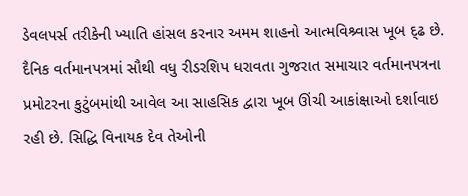ડેવલપર્સ તરીકેની ખ્યાતિ હાંસલ કરનાર અમમ શાહનો આત્મવિશ્ર્વાસ ખૂબ દ્ઢ છે. દૈનિક વર્તમાનપત્રમાં સૌથી વધુ રીડરશિપ ધરાવતા ગુજરાત સમાચાર વર્તમાનપત્રના પ્રમોટરના કુટુંબમાંથી આવેલ આ સાહસિક દ્વારા ખૂબ ઊંચી આકાંક્ષાઓ દર્શાવાઇ રહી છે. સિદ્ધિ વિનાયક દેવ તેઓની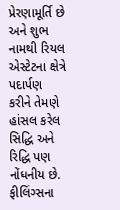પ્રેરણામૂર્તિ છે અને શુભ નામથી રિયલ એસ્ટેટના ક્ષેત્રે પદાર્પણ કરીને તેમણે હાંસલ કરેલ સિદ્ધિ અને રિદ્ધિ પણ નોંધનીય છે. ફીલિંગ્સના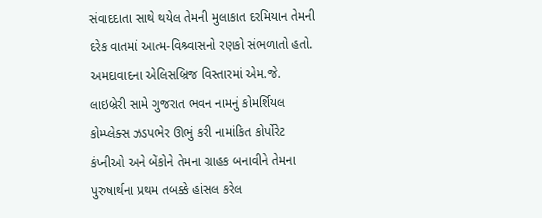સંવાદદાતા સાથે થયેલ તેમની મુલાકાત દરમિયાન તેમની દરેક વાતમાં આત્મ-વિશ્ર્વાસનો રણકો સંભળાતો હતો.
અમદાવાદના એલિસબ્રિજ વિસ્તારમાં એમ.જે. લાઇબ્રેરી સામે ગુજરાત ભવન નામનું કોમર્શિયલ કોમ્પ્લેક્સ ઝડપભેર ઊભું કરી નામાંકિત કોર્પોરેટ કંપ્નીઓ અને બેંકોને તેમના ગ્રાહક બનાવીને તેમના પુરુષાર્થના પ્રથમ તબક્કે હાંસલ કરેલ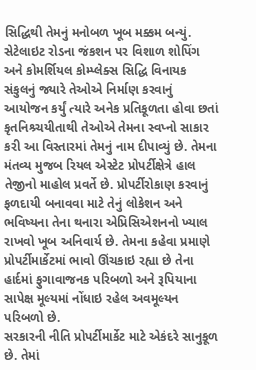સિદ્ધિથી તેમનું મનોબળ ખૂબ મક્કમ બન્યું. સેટેલાઇટ રોડના જંકશન પર વિશાળ શોપિંગ અને કોમર્શિયલ કોમ્પ્લેક્સ સિદ્ધિ વિનાયક સંકુલનું જ્યારે તેઓએ નિર્માણ કરવાનું આયોજન કર્યું ત્યારે અનેક પ્રતિકૂળતા હોવા છતાં કૃતનિશ્ર્ચયીતાથી તેઓએ તેમના સ્વપ્નો સાકાર કરી આ વિસ્તારમાં તેમનું નામ દીપાવ્યું છે. તેમના મંતવ્ય મુજબ રિયલ એસ્ટેટ પ્રોપર્ટીક્ષેત્રે હાલ તેજીનો માહોલ પ્રવર્તે છે. પ્રોપર્ટીરોકાણ કરવાનું ફળદાયી બનાવવા માટે તેનું લોકેશન અને ભવિષ્યના તેના થનારા એપ્રિસિએશનનો ખ્યાલ રાખવો ખૂબ અનિવાર્ય છે. તેમના કહેવા પ્રમાણે પ્રોપર્ટીમાર્કેટમાં ભાવો ઊંચકાઇ રહ્યા છે તેના હાર્દમાં ફુગાવાજનક પરિબળો અને રૂપિયાના સાપેક્ષ મૂલ્યમાં નોંધાઇ રહેલ અવમૂલ્યન પરિબળો છે.
સરકારની નીતિ પ્રોપર્ટીમાર્કેટ માટે એકંદરે સાનુકૂળ છે. તેમાં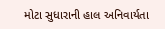મોટા સુધારાની હાલ અનિવાર્યતા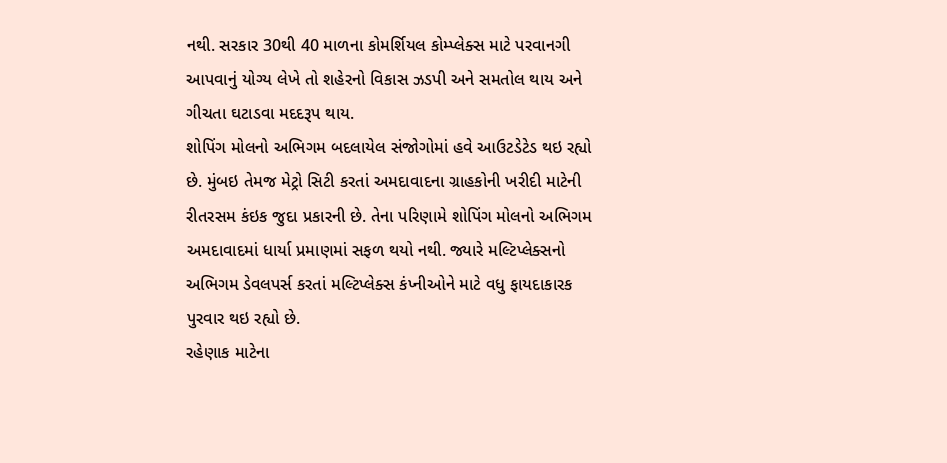નથી. સરકાર 30થી 40 માળના કોમર્શિયલ કોમ્પ્લેક્સ માટે પરવાનગી આપવાનું યોગ્ય લેખે તો શહેરનો વિકાસ ઝડપી અને સમતોલ થાય અને ગીચતા ઘટાડવા મદદરૂપ થાય.
શોપિંગ મોલનો અભિગમ બદલાયેલ સંજોગોમાં હવે આઉટડેટેડ થઇ રહ્યો છે. મુંબઇ તેમજ મેટ્રો સિટી કરતાં અમદાવાદના ગ્રાહકોની ખરીદી માટેની રીતરસમ કંઇક જુદા પ્રકારની છે. તેના પરિણામે શોપિંગ મોલનો અભિગમ અમદાવાદમાં ધાર્યા પ્રમાણમાં સફળ થયો નથી. જ્યારે મલ્ટિપ્લેક્સનો અભિગમ ડેવલપર્સ કરતાં મલ્ટિપ્લેક્સ કંપ્નીઓને માટે વધુ ફાયદાકારક પુરવાર થઇ રહ્યો છે.
રહેણાક માટેના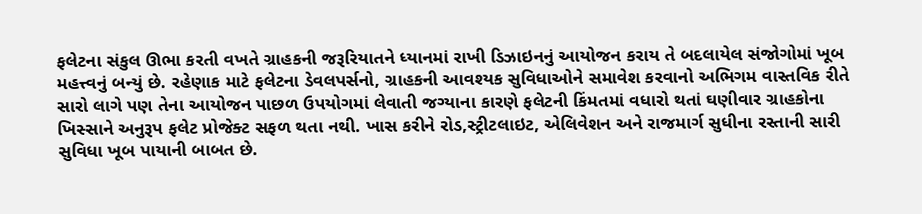ફલેટના સંકુલ ઊભા કરતી વખતે ગ્રાહકની જરૂરિયાતને ધ્યાનમાં રાખી ડિઝાઇનનું આયોજન કરાય તે બદલાયેલ સંજોગોમાં ખૂબ મહત્ત્વનું બન્યું છે. રહેણાક માટે ફલેટના ડેવલપર્સનો, ગ્રાહકની આવશ્યક સુવિધાઓને સમાવેશ કરવાનો અભિગમ વાસ્તવિક રીતે સારો લાગે પણ તેના આયોજન પાછળ ઉપયોગમાં લેવાતી જગ્યાના કારણે ફલેટની કિંમતમાં વધારો થતાં ઘણીવાર ગ્રાહકોના ખિસ્સાને અનુરૂપ ફલેટ પ્રોજેક્ટ સફળ થતા નથી. ખાસ કરીને રોડ,સ્ટ્રીટલાઇટ, એલિવેશન અને રાજમાર્ગ સુધીના રસ્તાની સારી સુવિધા ખૂબ પાયાની બાબત છે.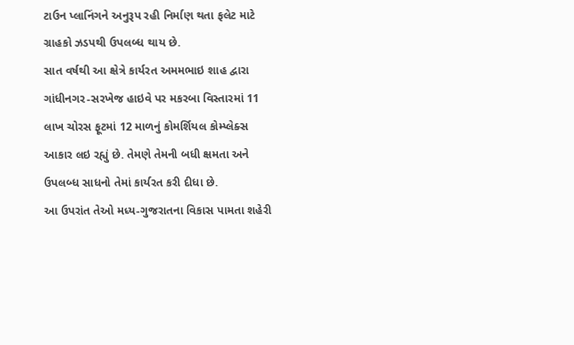ટાઉન પ્લાનિંગને અનુરૂપ રહી નિર્માણ થતા ફલેટ માટે ગ્રાહકો ઝડપથી ઉપલબ્ધ થાય છે.
સાત વર્ષથી આ ક્ષેત્રે કાર્યરત અમમભાઇ શાહ દ્વારા ગાંધીનગર-સરખેજ હાઇવે પર મકરબા વિસ્તારમાં 11 લાખ ચોરસ ફૂટમાં 12 માળનું કોમર્શિયલ કોમ્પ્લેક્સ આકાર લઇ રહ્યું છે. તેમણે તેમની બધી ક્ષમતા અને ઉપલબ્ધ સાધનો તેમાં કાર્યરત કરી દીધા છે.
આ ઉપરાંત તેઓ મધ્ય-ગુજરાતના વિકાસ પામતા શહેરી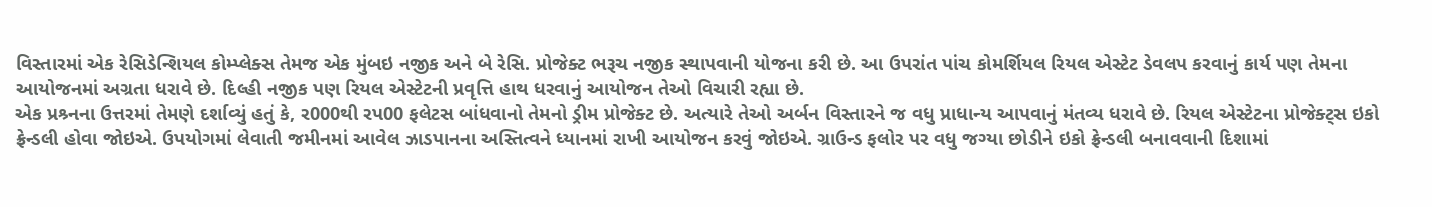વિસ્તારમાં એક રેસિડેન્શિયલ કોમ્પ્લેક્સ તેમજ એક મુંબઇ નજીક અને બે રેસિ. પ્રોજેક્ટ ભરૂચ નજીક સ્થાપવાની યોજના કરી છે. આ ઉપરાંત પાંચ કોમર્શિયલ રિયલ એસ્ટેટ ડેવલપ કરવાનું કાર્ય પણ તેમના આયોજનમાં અગ્રતા ધરાવે છે. દિલ્હી નજીક પણ રિયલ એસ્ટેટની પ્રવૃત્તિ હાથ ધરવાનું આયોજન તેઓ વિચારી રહ્યા છે.
એક પ્રશ્ર્નના ઉત્તરમાં તેમણે દર્શાવ્યું હતું કે, ર000થી રપ00 ફલેટસ બાંધવાનો તેમનો ડ્રીમ પ્રોજેક્ટ છે. અત્યારે તેઓ અર્બન વિસ્તારને જ વધુ પ્રાધાન્ય આપવાનું મંતવ્ય ધરાવે છે. રિયલ એસ્ટેટના પ્રોજેક્ટ્સ ઇકો ફ્રેન્ડલી હોવા જોઇએ. ઉપયોગમાં લેવાતી જમીનમાં આવેલ ઝાડપાનના અસ્તિત્વને ધ્યાનમાં રાખી આયોજન કરવું જોઇએ. ગ્રાઉન્ડ ફલોર પર વધુ જગ્યા છોડીને ઇકો ફ્રેન્ડલી બનાવવાની દિશામાં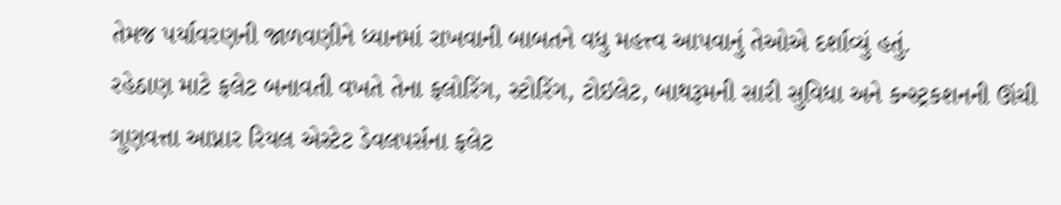તેમજ પર્યાવરણની જાળવણીને ધ્યાનમાં રાખવાની બાબતને વધુ મહત્ત્વ આપવાનું તેઓએ દર્શાવ્યું હતું.
રહેઠાણ માટે ફલેટ બનાવતી વખતે તેના ફલોરિંગ, સ્ટોરિંગ, ટોઇલેટ, બાથરૂમની સારી સુવિધા અને કન્સ્ટ્રકશનની ઊંચી ગુણવત્તા આપ્નાર રિયલ એસ્ટેટ ડેવલપર્સના ફલેટ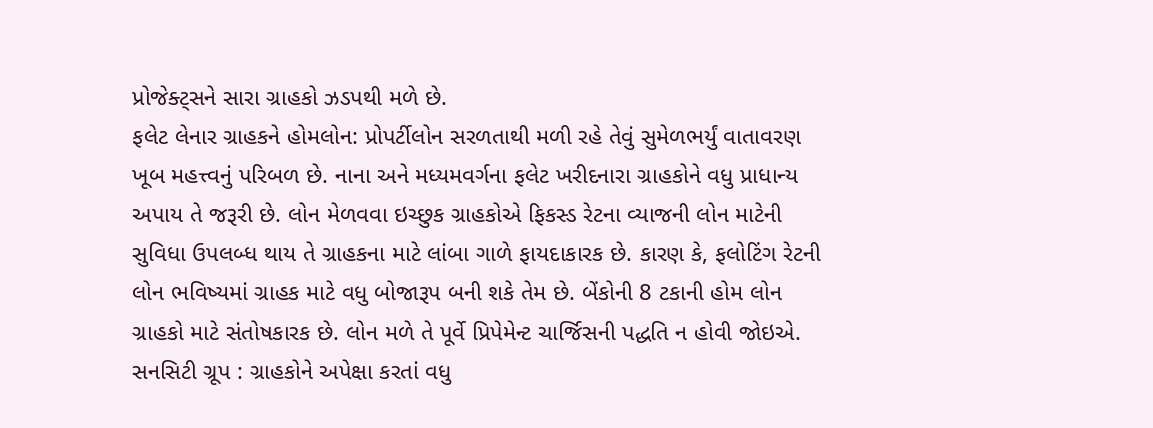પ્રોજેક્ટ્સને સારા ગ્રાહકો ઝડપથી મળે છે.
ફલેટ લેનાર ગ્રાહકને હોમલોન: પ્રોપર્ટીલોન સરળતાથી મળી રહે તેવું સુમેળભર્યું વાતાવરણ ખૂબ મહત્ત્વનું પરિબળ છે. નાના અને મધ્યમવર્ગના ફલેટ ખરીદનારા ગ્રાહકોને વધુ પ્રાધાન્ય અપાય તે જરૂરી છે. લોન મેળવવા ઇચ્છુક ગ્રાહકોએ ફિકસ્ડ રેટના વ્યાજની લોન માટેની સુવિધા ઉપલબ્ધ થાય તે ગ્રાહકના માટે લાંબા ગાળે ફાયદાકારક છે. કારણ કે, ફલોટિંગ રેટની લોન ભવિષ્યમાં ગ્રાહક માટે વધુ બોજારૂપ બની શકે તેમ છે. બેંકોની 8 ટકાની હોમ લોન ગ્રાહકો માટે સંતોષકારક છે. લોન મળે તે પૂર્વે પ્રિપેમેન્ટ ચાર્જિસની પદ્ધતિ ન હોવી જોઇએ.
સનસિટી ગ્રૂપ : ગ્રાહકોને અપેક્ષા કરતાં વધુ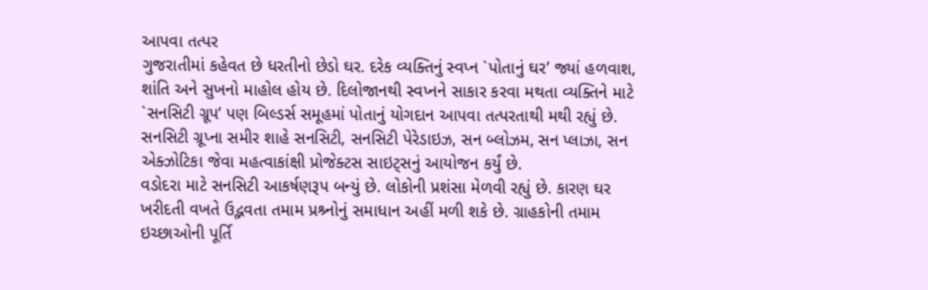આપવા તત્પર
ગુજરાતીમાં કહેવત છે ધરતીનો છેડો ઘર. દરેક વ્યક્તિનું સ્વપ્ન `પોતાનું ઘર’ જ્યાં હળવાશ, શાંતિ અને સુખનો માહોલ હોય છે. દિલોજાનથી સ્વપ્નને સાકાર કરવા મથતા વ્યક્તિને માટે `સનસિટી ગ્રૂપ’ પણ બિલ્ડર્સ સમૂહમાં પોતાનું યોગદાન આપવા તત્પરતાથી મથી રહ્યું છે. સનસિટી ગ્રૂપ્ના સમીર શાહે સનસિટી, સનસિટી પેરેડાઇઝ, સન બ્લોઝમ, સન પ્લાઝા, સન એક્ઝોટિકા જેવા મહત્વાકાંક્ષી પ્રોજેક્ટસ સાઇટ્સનું આયોજન કર્યું છે.
વડોદરા માટે સનસિટી આકર્ષણરૂપ બન્યું છે. લોકોની પ્રશંસા મેળવી રહ્યું છે. કારણ ઘર ખરીદતી વખતે ઉદ્ભવતા તમામ પ્રશ્ર્નોનું સમાધાન અહીં મળી શકે છે. ગ્રાહકોની તમામ ઇચ્છાઓની પૂર્તિ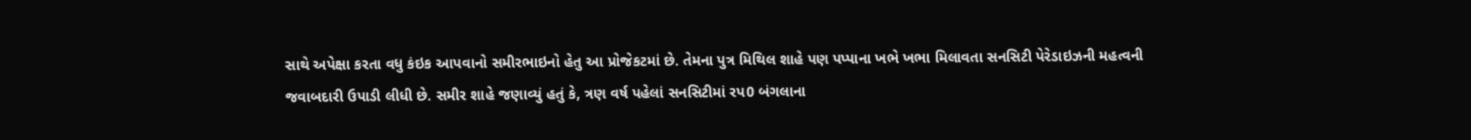સાથે અપેક્ષા કરતા વધુ કંઇક આપવાનો સમીરભાઇનો હેતુ આ પ્રોજેકટમાં છે. તેમના પુત્ર મિથિલ શાહે પણ પપ્પાના ખભે ખભા મિલાવતા સનસિટી પેરેડાઇઝની મહત્વની જવાબદારી ઉપાડી લીધી છે. સમીર શાહે જણાવ્યું હતું કે, ત્રણ વર્ષ પહેલાં સનસિટીમાં રપ0 બંગલાના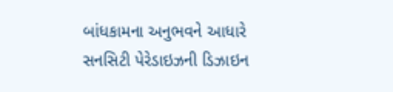બાંધકામના અનુભવને આધારે સનસિટી પેરેડાઇઝની ડિઝાઇન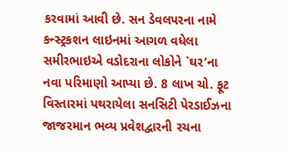કરવામાં આવી છે. સન ડેવલપરના નામે કન્સ્ટ્રકશન લાઇનમાં આગળ વધેલા સમીરભાઇએ વડોદરાના લોકોને `ઘર’ના નવા પરિમાણો આપ્યા છે. 8 લાખ ચો. ફૂટ વિસ્તારમાં પથરાયેલા સનસિટી પેરડાઈઝના જાજરમાન ભવ્ય પ્રવેશદ્વારની રચના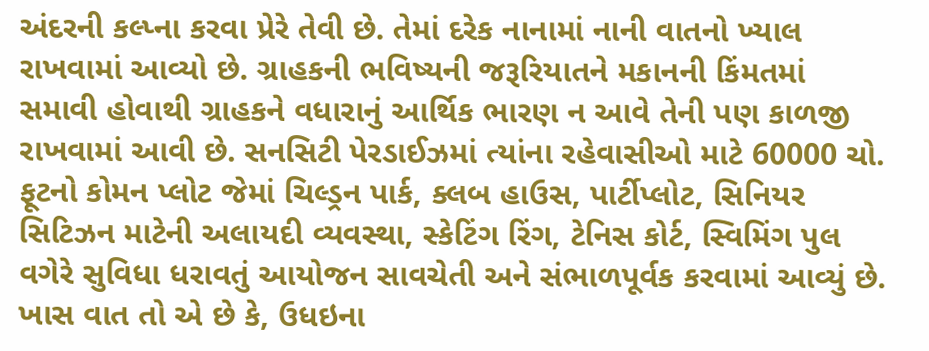અંદરની કલ્પ્ના કરવા પ્રેરે તેવી છે. તેમાં દરેક નાનામાં નાની વાતનો ખ્યાલ રાખવામાં આવ્યો છે. ગ્રાહકની ભવિષ્યની જરૂરિયાતને મકાનની કિંમતમાં સમાવી હોવાથી ગ્રાહકને વધારાનું આર્થિક ભારણ ન આવે તેની પણ કાળજી રાખવામાં આવી છે. સનસિટી પેરડાઈઝમાં ત્યાંના રહેવાસીઓ માટે 60000 ચો. ફૂટનો કોમન પ્લોટ જેમાં ચિલ્ડ્રન પાર્ક, ક્લબ હાઉસ, પાર્ટીપ્લોટ, સિનિયર સિટિઝન માટેની અલાયદી વ્યવસ્થા, સ્કેટિંગ રિંગ, ટેનિસ કોર્ટ, સ્વિમિંગ પુલ વગેરે સુવિધા ધરાવતું આયોજન સાવચેતી અને સંભાળપૂર્વક કરવામાં આવ્યું છે. ખાસ વાત તો એ છે કે, ઉધઇના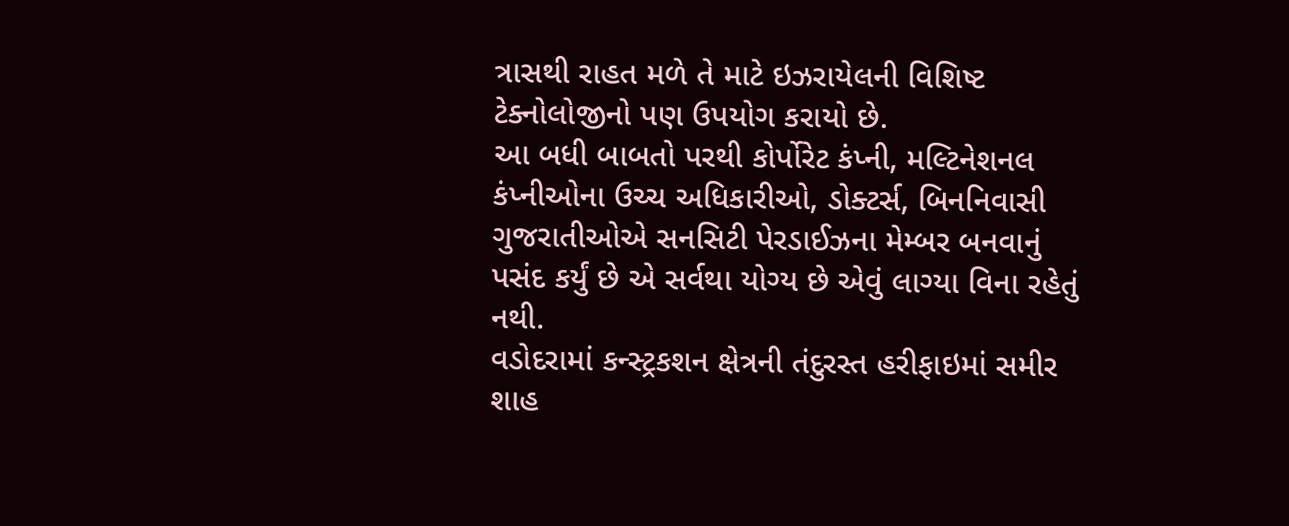ત્રાસથી રાહત મળે તે માટે ઇઝરાયેલની વિશિષ્ટ ટેક્નોલોજીનો પણ ઉપયોગ કરાયો છે.
આ બધી બાબતો પરથી કોર્પોરેટ કંપ્ની, મલ્ટિનેશનલ કંપ્નીઓના ઉચ્ચ અધિકારીઓ, ડોક્ટર્સ, બિનનિવાસી ગુજરાતીઓએ સનસિટી પેરડાઈઝના મેમ્બર બનવાનું પસંદ કર્યું છે એ સર્વથા યોગ્ય છે એવું લાગ્યા વિના રહેતું નથી.
વડોદરામાં કન્સ્ટ્રકશન ક્ષેત્રની તંદુરસ્ત હરીફાઇમાં સમીર શાહ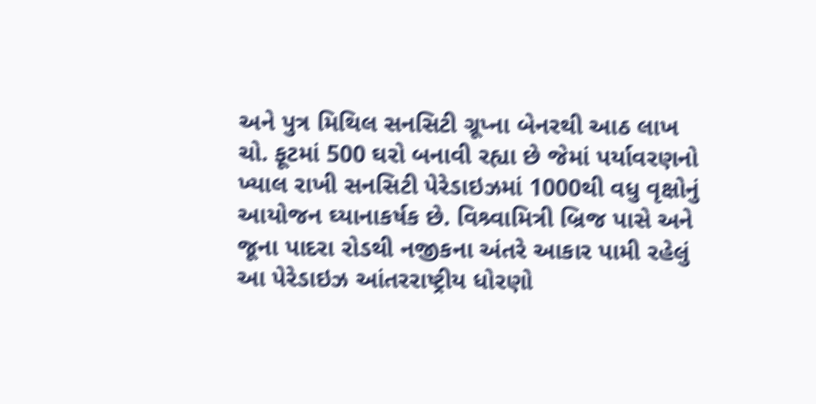અને પુત્ર મિથિલ સનસિટી ગ્રૂપ્ના બેનરથી આઠ લાખ ચો. ફૂટમાં 500 ઘરો બનાવી રહ્યા છે જેમાં પર્યાવરણનો ખ્યાલ રાખી સનસિટી પેરેડાઇઝમાં 1000થી વધુ વૃક્ષોનું આયોજન ઘ્યાનાકર્ષક છે. વિશ્ર્વામિત્રી બ્રિજ પાસે અને જૂના પાદરા રોડથી નજીકના અંતરે આકાર પામી રહેલું આ પેરેડાઇઝ આંતરરાષ્ટ્રીય ધોરણો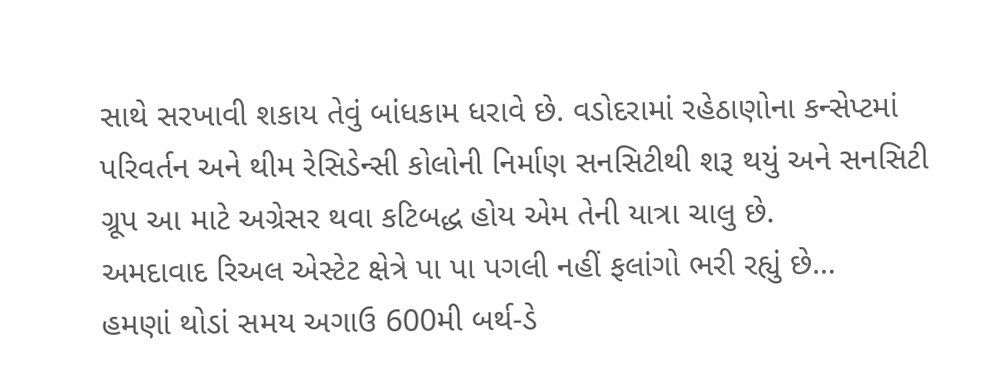સાથે સરખાવી શકાય તેવું બાંધકામ ધરાવે છે. વડોદરામાં રહેઠાણોના કન્સેપ્ટમાં પરિવર્તન અને થીમ રેસિડેન્સી કોલોની નિર્માણ સનસિટીથી શરૂ થયું અને સનસિટી ગ્રૂપ આ માટે અગ્રેસર થવા કટિબદ્ધ હોય એમ તેની યાત્રા ચાલુ છે.
અમદાવાદ રિઅલ એસ્ટેટ ક્ષેત્રે પા પા પગલી નહીં ફલાંગો ભરી રહ્યું છે…
હમણાં થોડાં સમય અગાઉ 600મી બર્થ-ડે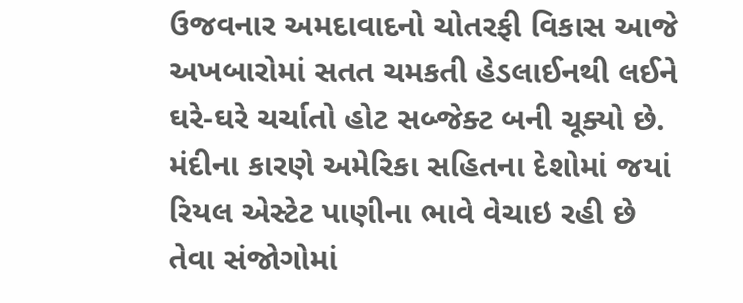ઉજવનાર અમદાવાદનો ચોતરફી વિકાસ આજે અખબારોમાં સતત ચમકતી હેડલાઈનથી લઈને ઘરે-ઘરે ચર્ચાતો હોટ સબ્જેક્ટ બની ચૂક્યો છે. મંદીના કારણે અમેરિકા સહિતના દેશોમાં જયાં રિયલ એસ્ટેટ પાણીના ભાવે વેચાઇ રહી છે તેવા સંજોગોમાં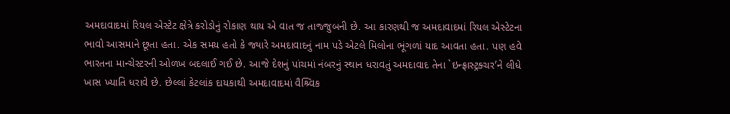અમદાવાદમાં રિયલ એસ્ટેટ ક્ષેત્રે કરોડોનું રોકાણ થાય એ વાત જ તાજ્જુબની છે. આ કારણથી જ અમદાવાદમાં રિયલ એસ્ટેટના ભાવો આસમાને છૂતા હતા. એક સમય હતો કે જ્યારે અમદાવાદનું નામ પડે એટલે મિલોના ભૂંગળાં યાદ આવતા હતા. પણ હવે ભારતના માન્ચેસ્ટરની ઓળખ બદલાઈ ગઈ છે. આજે દેશનું પાંચમાં નંબરનું સ્થાન ધરાવતું અમદાવાદ તેના `ઇન્ફ્રાસ્ટ્રક્ચર’ને લીધે ખાસ ખ્યાતિ ધરાવે છે. છેલ્લાં કેટલાંક દાયકાથી અમદાવાદમાં વૈશ્ર્વિક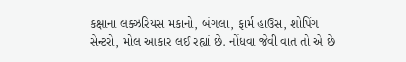કક્ષાના લક્ઝરિયસ મકાનો, બંગલા, ફાર્મ હાઉસ, શોપિંગ સેન્ટરો, મોલ આકાર લઈ રહ્યાં છે. નોંધવા જેવી વાત તો એ છે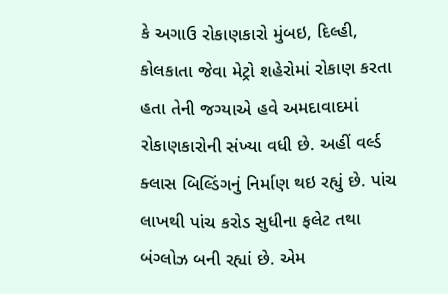કે અગાઉ રોકાણકારો મુંબઇ, દિલ્હી, કોલકાતા જેવા મેટ્રો શહેરોમાં રોકાણ કરતા હતા તેની જગ્યાએ હવે અમદાવાદમાં રોકાણકારોની સંખ્યા વધી છે. અહીં વર્લ્ડ ક્લાસ બિલ્ડિંગનું નિર્માણ થઇ રહ્યું છે. પાંચ લાખથી પાંચ કરોડ સુધીના ફલેટ તથા બંગ્લોઝ બની રહ્યાં છે. એમ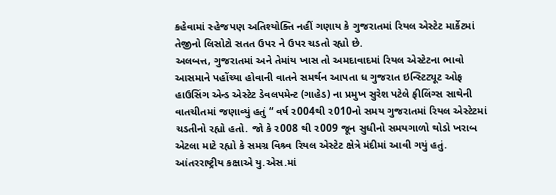કહેવામાં સ્હેજપણ અતિશ્યોક્તિ નહીં ગણાય કે ગુજરાતમાં રિયલ એસ્ટેટ માર્કેટમાં તેજીનો લિસોટો સતત ઉપર ને ઉપર ચડતો રહ્યો છે.
અલબત્ત, ગુજરાતમાં અને તેમાંય ખાસ તો અમદાવાદમાં રિયલ એસ્ટેટના ભાવો આસમાને પહોંચ્યા હોવાની વાતને સમર્થન આપતા ધ ગુજરાત ઇન્સ્ટિટ્યૂટ ઓફ હાઉસિંગ એન્ડ એસ્ટેટ ડેવલપમેન્ટ (ગાહેડ) ના પ્રમુખ સુરેશ પટેલે ફીલિંગ્સ સાથેની વાતચીતમાં જણાવ્યું હતું “ વર્ષ ર004થી ર010નો સમય ગુજરાતમાં રિયલ એસ્ટેટમાં ચડતીનો રહ્યો હતો. જો કે ર008 થી ર009 જૂન સુધીનો સમયગાળો થોડો ખરાબ એટલા માટે રહ્યો કે સમગ્ર વિશ્ર્વ રિયલ એસ્ટેટ ક્ષેત્રે મંદીમાં આવી ગયું હતું. આંતરરાષ્ટ્રીય કક્ષાએ યુ.એસ.માં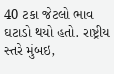40 ટકા જેટલો ભાવ ઘટાડો થયો હતો. રાષ્ટ્રીય સ્તરે મુંબઇ,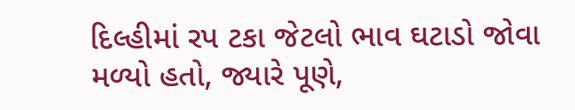દિલ્હીમાં રપ ટકા જેટલો ભાવ ઘટાડો જોવા મળ્યો હતો, જ્યારે પૂણે,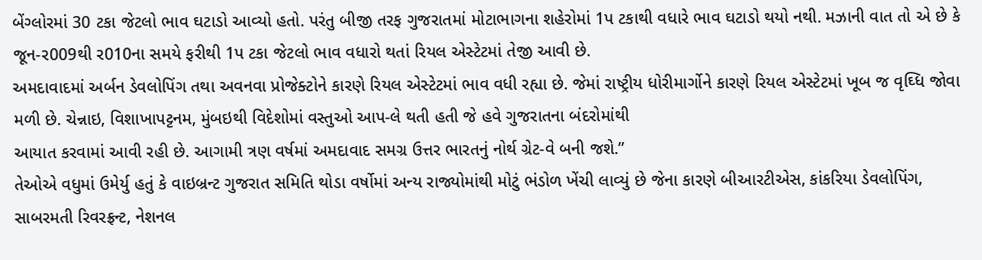બેંગ્લોરમાં 30 ટકા જેટલો ભાવ ઘટાડો આવ્યો હતો. પરંતુ બીજી તરફ ગુજરાતમાં મોટાભાગના શહેરોમાં 1પ ટકાથી વધારે ભાવ ઘટાડો થયો નથી. મઝાની વાત તો એ છે કે જૂન-ર009થી ર010ના સમયે ફરીથી 1પ ટકા જેટલો ભાવ વધારો થતાં રિયલ એસ્ટેટમાં તેજી આવી છે.
અમદાવાદમાં અર્બન ડેવલોપિંગ તથા અવનવા પ્રોજેક્ટોને કારણે રિયલ એસ્ટેટમાં ભાવ વધી રહ્યા છે. જેમાં રાષ્ટ્રીય ધોરીમાર્ગોને કારણે રિયલ એસ્ટેટમાં ખૂબ જ વૃઘ્ધિ જોવા મળી છે. ચેન્નાઇ, વિશાખાપટ્ટનમ, મુંબઇથી વિદેશોમાં વસ્તુઓ આપ-લે થતી હતી જે હવે ગુજરાતના બંદરોમાંથી
આયાત કરવામાં આવી રહી છે. આગામી ત્રણ વર્ષમાં અમદાવાદ સમગ્ર ઉત્તર ભારતનું નોર્થ ગ્રેટ-વે બની જશે.”
તેઓએ વધુમાં ઉમેર્યુ હતું કે વાઇબ્રન્ટ ગુજરાત સમિતિ થોડા વર્ષોમાં અન્ય રાજ્યોમાંથી મોટું ભંડોળ ખેંચી લાવ્યું છે જેના કારણે બીઆરટીએસ, કાંકરિયા ડેવલોપિંગ, સાબરમતી રિવરફ્રન્ટ, નેશનલ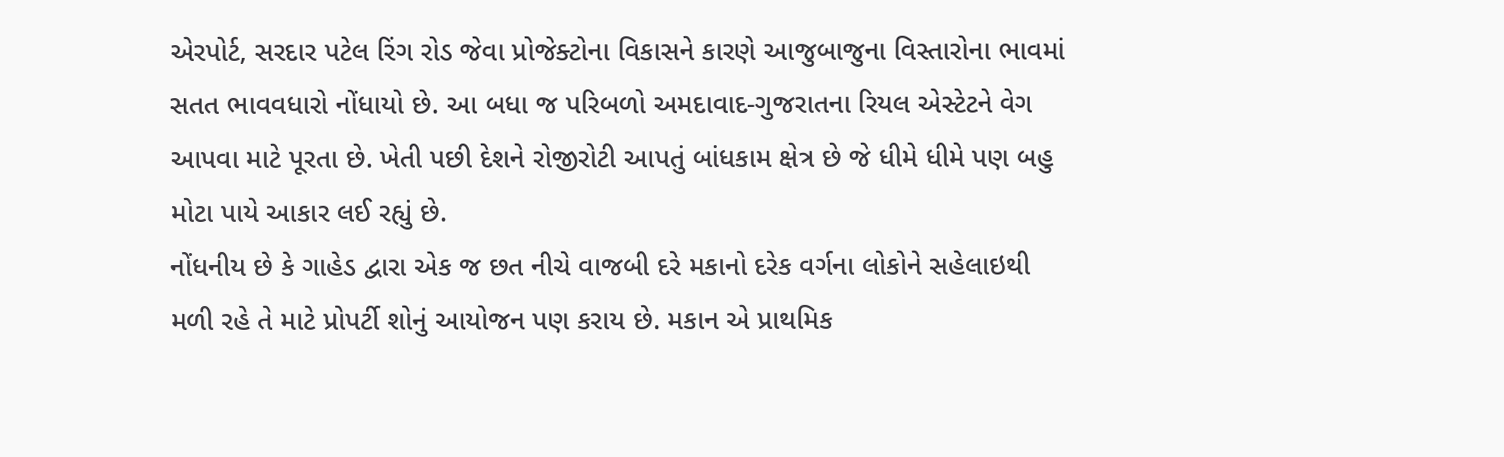એરપોર્ટ, સરદાર પટેલ રિંગ રોડ જેવા પ્રોજેક્ટોના વિકાસને કારણે આજુબાજુના વિસ્તારોના ભાવમાં સતત ભાવવધારો નોંધાયો છે. આ બધા જ પરિબળો અમદાવાદ-ગુજરાતના રિયલ એસ્ટેટને વેગ આપવા માટે પૂરતા છે. ખેતી પછી દેશને રોજીરોટી આપતું બાંધકામ ક્ષેત્ર છે જે ધીમે ધીમે પણ બહુ મોટા પાયે આકાર લઈ રહ્યું છે.
નોંધનીય છે કે ગાહેડ દ્વારા એક જ છત નીચે વાજબી દરે મકાનો દરેક વર્ગના લોકોને સહેલાઇથી મળી રહે તે માટે પ્રોપર્ટી શોનું આયોજન પણ કરાય છે. મકાન એ પ્રાથમિક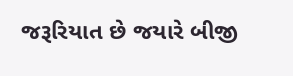જરૂરિયાત છે જયારે બીજી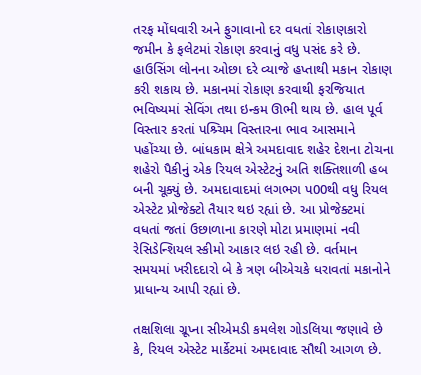તરફ મોંઘવારી અને ફુગાવાનો દર વધતાં રોકાણકારો જમીન કે ફલેટમાં રોકાણ કરવાનું વધુ પસંદ કરે છે. હાઉસિંગ લોનના ઓછા દરે વ્યાજે હપ્તાથી મકાન રોકાણ કરી શકાય છે. મકાનમાં રોકાણ કરવાથી ફરજિયાત ભવિષ્યમાં સેવિંગ તથા ઇન્કમ ઊભી થાય છે. હાલ પૂર્વ વિસ્તાર કરતાં પશ્ર્ચિમ વિસ્તારના ભાવ આસમાને પહોંચ્યા છે. બાંધકામ ક્ષેત્રે અમદાવાદ શહેર દેશના ટોચના શહેરો પૈકીનું એક રિયલ એસ્ટેટનું અતિ શક્તિશાળી હબ બની ચૂક્યું છે. અમદાવાદમાં લગભગ પ00થી વધુ રિયલ એસ્ટેટ પ્રોજેક્ટો તૈયાર થઇ રહ્યાં છે. આ પ્રોજેક્ટમાં વધતાં જતાં ઉછાળાના કારણે મોટા પ્રમાણમાં નવી રેસિડેન્શિયલ સ્કીમો આકાર લઇ રહી છે. વર્તમાન સમયમાં ખરીદદારો બે કે ત્રણ બીએચકે ધરાવતાં મકાનોને પ્રાધાન્ય આપી રહ્યાં છે.

તક્ષશિલા ગ્રૂપ્ના સીએમડી કમલેશ ગોડલિયા જણાવે છે કે, રિયલ એસ્ટેટ માર્કેટમાં અમદાવાદ સૌથી આગળ છે.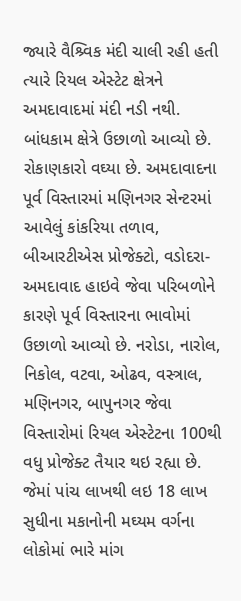જ્યારે વૈશ્ર્વિક મંદી ચાલી રહી હતી ત્યારે રિયલ એસ્ટેટ ક્ષેત્રને અમદાવાદમાં મંદી નડી નથી. બાંધકામ ક્ષેત્રે ઉછાળો આવ્યો છે. રોકાણકારો વઘ્યા છે. અમદાવાદના પૂર્વ વિસ્તારમાં મણિનગર સેન્ટરમાં આવેલું કાંકરિયા તળાવ, બીઆરટીએસ પ્રોજેક્ટો, વડોદરા-અમદાવાદ હાઇવે જેવા પરિબળોને કારણે પૂર્વ વિસ્તારના ભાવોમાં ઉછાળો આવ્યો છે. નરોડા, નારોલ, નિકોલ, વટવા, ઓઢવ, વસ્ત્રાલ, મણિનગર, બાપુનગર જેવા વિસ્તારોમાં રિયલ એસ્ટેટના 100થી વધુ પ્રોજેક્ટ તૈયાર થઇ રહ્યા છે. જેમાં પાંચ લાખથી લઇ 18 લાખ સુધીના મકાનોની મઘ્યમ વર્ગના લોકોમાં ભારે માંગ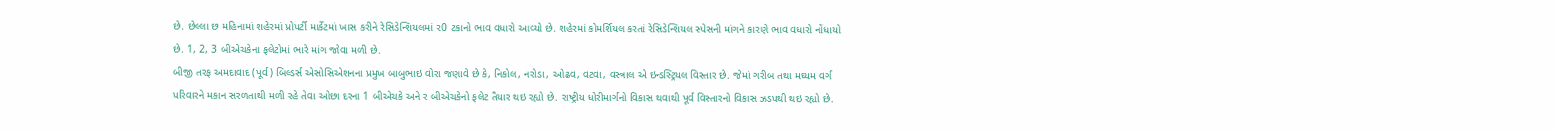છે. છેલ્લા છ મહિનામાં શહેરમાં પ્રોપર્ટી માર્કેટમાં ખાસ કરીને રેસિડેન્શિયલમાં ર0 ટકાનો ભાવ વધારો આવ્યો છે. શહેરમાં કોમર્શિયલ કરતાં રેસિડેન્શિયલ સ્પેસની માંગને કારણે ભાવ વધારો નોંધાયો છે. 1, 2, 3 બીએચકેના ફલેટોમાં ભારે માંગ જોવા મળી છે.
બીજી તરફ અમદાવાદ (પૂર્વ) બિલ્ડર્સ એસોસિએશનના પ્રમુખ બાબુભાઇ વોરા જણાવે છે કે, નિકોલ, નરોડા, ઓઢવ, વટવા, વસ્ત્રાલ એ ઇન્ડસ્ટ્રિયલ વિસ્તાર છે. જેમાં ગરીબ તથા મઘ્યમ વર્ગ પરિવારને મકાન સરળતાથી મળી રહે તેવા ઓછા દરના 1 બીએચકે અને ર બીએચકેનો ફલેટ તૈયાર થઇ રહ્યો છે. રાષ્ટ્રીય ધોરીમાર્ગનો વિકાસ થવાથી પૂર્વ વિસ્તારનો વિકાસ ઝડપથી થઇ રહ્યો છે.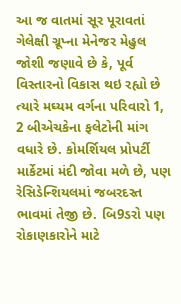આ જ વાતમાં સૂર પૂરાવતાં ગેલેક્ષી ગ્રૂપ્ના મેનેજર મેહુલ જોશી જણાવે છે કે, પૂર્વ વિસ્તારનો વિકાસ થઇ રહ્યો છે ત્યારે મઘ્યમ વર્ગના પરિવારો 1, 2 બીએચકેના ફલેટોની માંગ વધારે છે. કોમર્શિયલ પ્રોપર્ટી માર્કેટમાં મંદી જોવા મળે છે, પણ રેસિડેન્શિયલમાં જબરદસ્ત ભાવમાં તેજી છે. બિ9ડરો પણ રોકાણકારોને માટે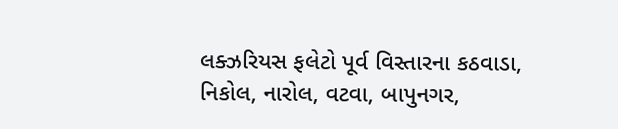લક્ઝરિયસ ફલેટો પૂર્વ વિસ્તારના કઠવાડા, નિકોલ, નારોલ, વટવા, બાપુનગર,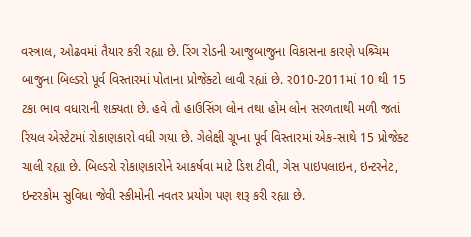વસ્ત્રાલ, ઓઢવમાં તૈયાર કરી રહ્યા છે. રિંગ રોડની આજુબાજુના વિકાસના કારણે પશ્ર્ચિમ બાજુના બિલ્ડરો પૂર્વ વિસ્તારમાં પોતાના પ્રોજેક્ટો લાવી રહ્યાં છે. ર010-2011માં 10 થી 15 ટકા ભાવ વધારાની શક્યતા છે. હવે તો હાઉસિંગ લોન તથા હોમ લોન સરળતાથી મળી જતાં રિયલ એસ્ટેટમાં રોકાણકારો વધી ગયા છે. ગેલેક્ષી ગ્રૂપ્ના પૂર્વ વિસ્તારમાં એક-સાથે 15 પ્રોજેક્ટ ચાલી રહ્યા છે. બિલ્ડરો રોકાણકારોને આકર્ષવા માટે ડિશ ટીવી, ગેસ પાઇપલાઇન, ઇન્ટરનેટ, ઇન્ટરકોમ સુવિધા જેવી સ્કીમોની નવતર પ્રયોગ પણ શરૂ કરી રહ્યા છે.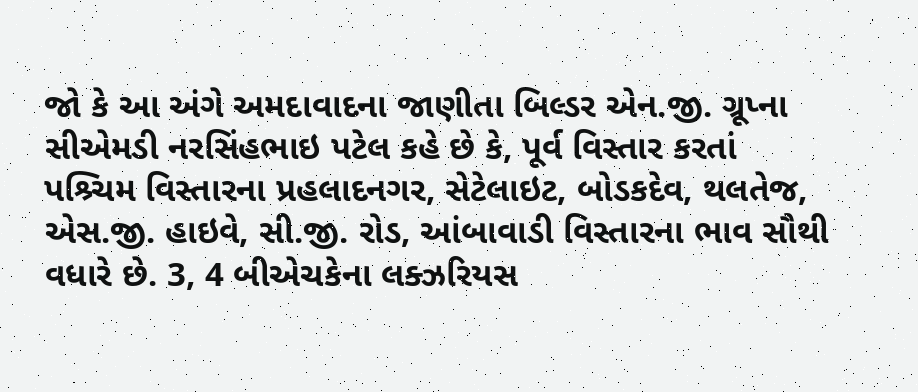જો કે આ અંગે અમદાવાદના જાણીતા બિલ્ડર એન.જી. ગ્રૂપ્ના સીએમડી નરસિંહભાઇ પટેલ કહે છે કે, પૂર્વ વિસ્તાર કરતાં પશ્ર્ચિમ વિસ્તારના પ્રહલાદનગર, સેટેલાઇટ, બોડકદેવ, થલતેજ, એસ.જી. હાઇવે, સી.જી. રોડ, આંબાવાડી વિસ્તારના ભાવ સૌથી વધારે છે. 3, 4 બીએચકેના લક્ઝરિયસ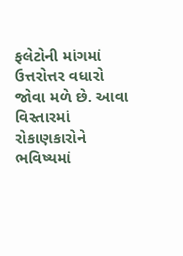ફલેટોની માંગમાં ઉત્તરોત્તર વધારો જોવા મળે છે. આવા વિસ્તારમાં રોકાણકારોને ભવિષ્યમાં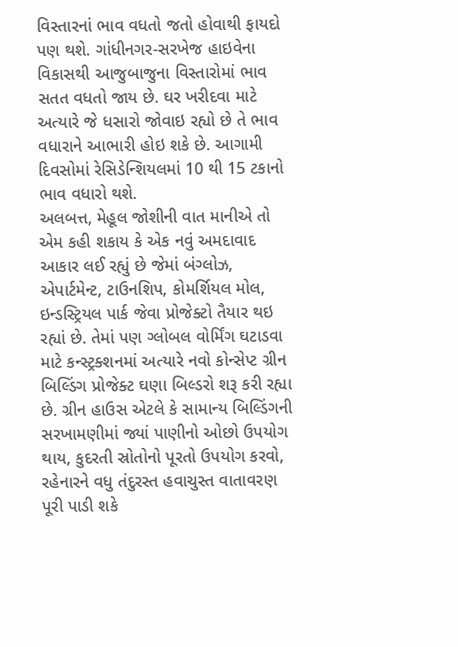વિસ્તારનાં ભાવ વધતો જતો હોવાથી ફાયદો પણ થશે. ગાંધીનગર-સરખેજ હાઇવેના વિકાસથી આજુબાજુના વિસ્તારોમાં ભાવ સતત વધતો જાય છે. ઘર ખરીદવા માટે અત્યારે જે ધસારો જોવાઇ રહ્યો છે તે ભાવ વધારાને આભારી હોઇ શકે છે. આગામી દિવસોમાં રેસિડેન્શિયલમાં 10 થી 15 ટકાનો ભાવ વધારો થશે.
અલબત્ત, મેહૂલ જોશીની વાત માનીએ તો એમ કહી શકાય કે એક નવું અમદાવાદ આકાર લઈ રહ્યું છે જેમાં બંગ્લોઝ, એપાર્ટમેન્ટ, ટાઉનશિપ, કોમર્શિયલ મોલ, ઇન્ડસ્ટ્રિયલ પાર્ક જેવા પ્રોજેક્ટો તૈયાર થઇ રહ્યાં છે. તેમાં પણ ગ્લોબલ વોર્મિંગ ઘટાડવા માટે કન્સ્ટ્રક્શનમાં અત્યારે નવો કોન્સેપ્ટ ગ્રીન બિલ્ડિંગ પ્રોજેક્ટ ઘણા બિલ્ડરો શરૂ કરી રહ્યા છે. ગ્રીન હાઉસ એટલે કે સામાન્ય બિલ્ડિંગની સરખામણીમાં જ્યાં પાણીનો ઓછો ઉપયોગ થાય, કુદરતી સ્રોતોનો પૂરતો ઉપયોગ કરવો, રહેનારને વધુ તંદુરસ્ત હવાચુસ્ત વાતાવરણ પૂરી પાડી શકે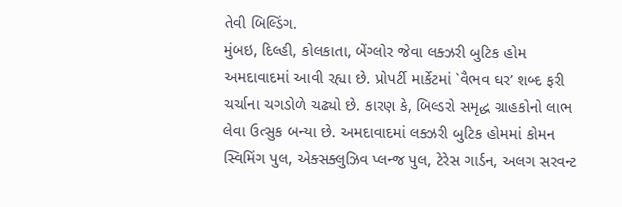તેવી બિલ્ડિંગ.
મુંબઇ, દિલ્હી, કોલકાતા, બેંગ્લોર જેવા લક્ઝરી બુટિક હોમ અમદાવાદમાં આવી રહ્યા છે. પ્રોપર્ટી માર્કેટમાં `વૈભવ ઘર’ શબ્દ ફરી ચર્ચાના ચગડોળે ચઢ્યો છે. કારણ કે, બિલ્ડરો સમૃદ્ધ ગ્રાહકોનો લાભ
લેવા ઉત્સુક બન્યા છે. અમદાવાદમાં લક્ઝરી બુટિક હોમમાં કોમન સ્વિમિંગ પુલ, એક્સક્લુઝિવ પ્લન્જ પુલ, ટેરેસ ગાર્ડન, અલગ સરવન્ટ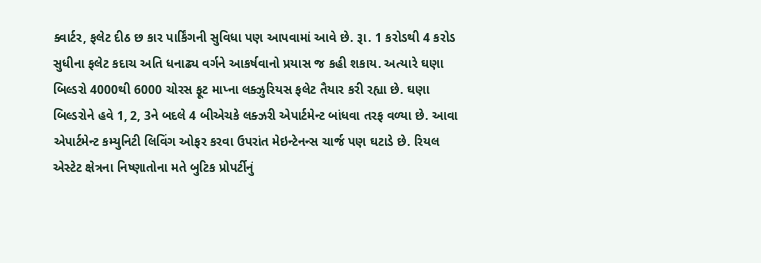ક્વાર્ટર, ફલેટ દીઠ છ કાર પાર્કિંગની સુવિધા પણ આપવામાં આવે છે. રૂા. 1 કરોડથી 4 કરોડ સુધીના ફલેટ કદાચ અતિ ધનાઢ્ય વર્ગને આકર્ષવાનો પ્રયાસ જ કહી શકાય. અત્યારે ઘણા બિલ્ડરો 4000થી 6000 ચોરસ ફૂટ માપ્ના લક્ઝુરિયસ ફલેટ તૈયાર કરી રહ્યા છે. ઘણા બિલ્ડરોને હવે 1, 2, 3ને બદલે 4 બીએચકે લક્ઝરી એપાર્ટમેન્ટ બાંધવા તરફ વળ્યા છે. આવા એપાર્ટમેન્ટ કમ્યુનિટી લિવિંગ ઓફર કરવા ઉપરાંત મેઇન્ટેનન્સ ચાર્જ પણ ઘટાડે છે. રિયલ એસ્ટેટ ક્ષેત્રના નિષ્ણાતોના મતે બુટિક પ્રોપર્ટીનું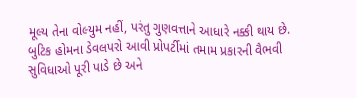મૂલ્ય તેના વોલ્યુમ નહીં, પરંતુ ગુણવત્તાને આધારે નક્કી થાય છે. બુટિક હોમના ડેવલપરો આવી પ્રોપર્ટીમાં તમામ પ્રકારની વૈભવી સુવિધાઓ પૂરી પાડે છે અને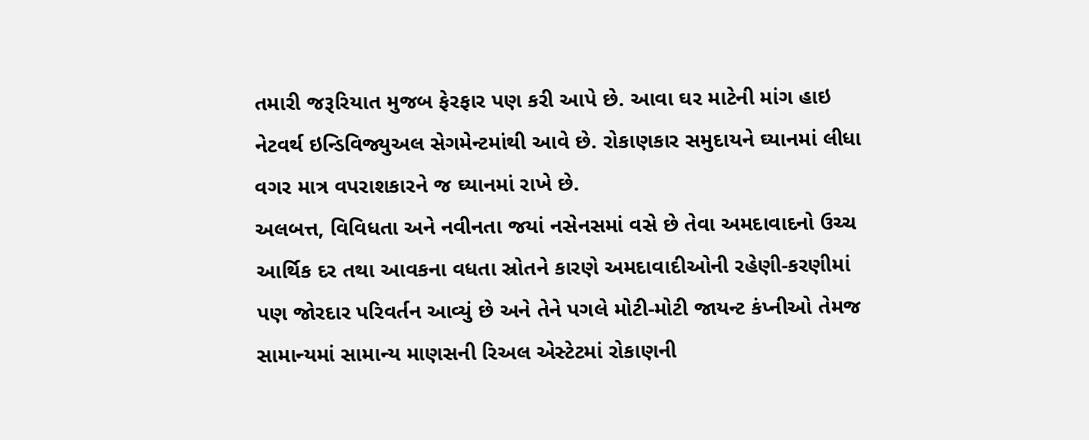તમારી જરૂરિયાત મુજબ ફેરફાર પણ કરી આપે છે. આવા ઘર માટેની માંગ હાઇ નેટવર્થ ઇન્ડિવિજ્યુઅલ સેગમેન્ટમાંથી આવે છે. રોકાણકાર સમુદાયને ઘ્યાનમાં લીધા વગર માત્ર વપરાશકારને જ ઘ્યાનમાં રાખે છે.
અલબત્ત, વિવિધતા અને નવીનતા જયાં નસેનસમાં વસે છે તેવા અમદાવાદનો ઉચ્ચ આર્થિક દર તથા આવકના વધતા સ્રોતને કારણે અમદાવાદીઓની રહેણી-કરણીમાં પણ જોરદાર પરિવર્તન આવ્યું છે અને તેને પગલે મોટી-મોટી જાયન્ટ કંપ્નીઓ તેમજ સામાન્યમાં સામાન્ય માણસની રિઅલ એસ્ટેટમાં રોકાણની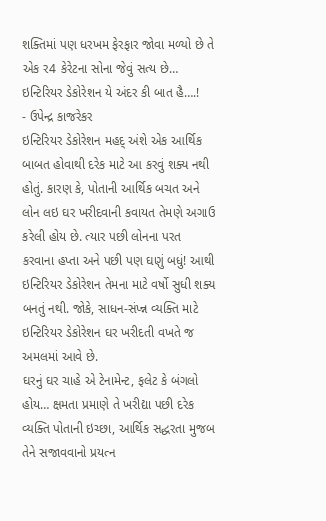શક્તિમાં પણ ધરખમ ફેરફાર જોવા મળ્યો છે તે એક ર4 કેરેટના સોના જેવું સત્ય છે…
ઇન્ટિરિયર ડેકોરેશન યે અંદર કી બાત હૈ….!
- ઉપેન્દ્ર કાજરેકર
ઇન્ટિરિયર ડેકોરેશન મહદ્ અંશે એક આર્થિક બાબત હોવાથી દરેક માટે આ કરવું શક્ય નથી હોતું. કારણ કે, પોતાની આર્થિક બચત અને લોન લઇ ઘર ખરીદવાની કવાયત તેમણે અગાઉ કરેલી હોય છે. ત્યાર પછી લોનના પરત કરવાના હપ્તા અને પછી પણ ઘણું બધું! આથી ઇન્ટિરિયર ડેકોરેશન તેમના માટે વર્ષો સુધી શક્ય બનતું નથી. જોકે, સાધન-સંપ્ન્ન વ્યક્તિ માટે ઇન્ટિરિયર ડેકોરેશન ઘર ખરીદતી વખતે જ અમલમાં આવે છે.
ઘરનું ઘર ચાહે એ ટેનામેન્ટ, ફલેટ કે બંગલો હોય… ક્ષમતા પ્રમાણે તે ખરીદ્યા પછી દરેક વ્યક્તિ પોતાની ઇચ્છા, આર્થિક સદ્ધરતા મુજબ તેને સજાવવાનો પ્રયત્ન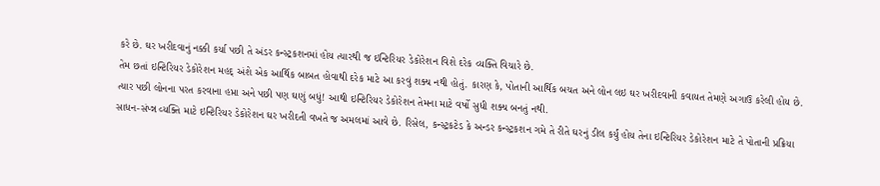કરે છે. ઘર ખરીદવાનું નક્કી કર્યા પછી તે અંડર કન્સ્ટ્રકશનમાં હોય ત્યારથી જ ઇન્ટિરિયર ડેકોરેશન વિશે દરેક વ્યક્તિ વિચારે છે.
તેમ છતાં ઇન્ટિરિયર ડેકોરેશન મહદ્ અંશે એક આર્થિક બાબત હોવાથી દરેક માટે આ કરવું શક્ય નથી હોતું. કારણ કે, પોતાની આર્થિક બચત અને લોન લઇ ઘર ખરીદવાની કવાયત તેમણે અગાઉ કરેલી હોય છે. ત્યાર પછી લોનના પરત કરવાના હપ્તા અને પછી પણ ઘણું બધું! આથી ઇન્ટિરિયર ડેકોરેશન તેમના માટે વર્ષો સુધી શક્ય બનતું નથી.
સાધન-સંપ્ન્ન વ્યક્તિ માટે ઇન્ટિરિયર ડેકોરેશન ઘર ખરીદતી વખતે જ અમલમાં આવે છે. રિસેલ, કન્સ્ટ્રકટેડ કે અન્ડર કન્સ્ટ્રકશન ગમે તે રીતે ઘરનું ડીલ કર્યું હોય તેના ઇન્ટિરિયર ડેકોરેશન માટે તે પોતાની પ્રક્રિયા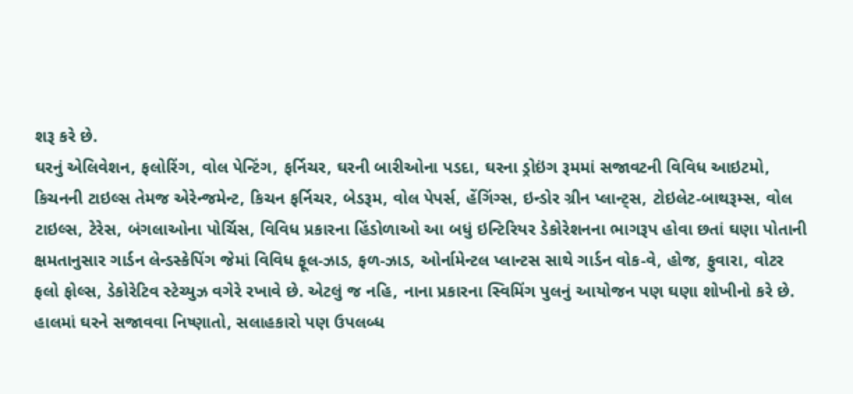શરૂ કરે છે.
ઘરનું એલિવેશન, ફલોરિંગ, વોલ પેન્ટિંગ, ફર્નિચર, ઘરની બારીઓના પડદા, ઘરના ડ્રોઇંગ રૂમમાં સજાવટની વિવિધ આઇટમો, કિચનની ટાઇલ્સ તેમજ એરેન્જમેન્ટ, કિચન ફર્નિચર, બેડરૂમ, વોલ પેપર્સ, હેંગિંગ્સ, ઇન્ડોર ગ્રીન પ્લાન્ટ્સ, ટોઇલેટ-બાથરૂમ્સ, વોલ ટાઇલ્સ, ટેરેસ, બંગલાઓના પોર્ચિસ, વિવિધ પ્રકારના હિંડોળાઓ આ બધું ઇન્ટિરિયર ડેકોરેશનના ભાગરૂપ હોવા છતાં ઘણા પોતાની ક્ષમતાનુસાર ગાર્ડન લેન્ડસ્કેપિંગ જેમાં વિવિધ ફૂલ-ઝાડ, ફળ-ઝાડ, ઓર્નામેન્ટલ પ્લાન્ટસ સાથે ગાર્ડન વોક-વે, હોજ, ફુવારા, વોટર ફલો ફોલ્સ, ડેકોરેટિવ સ્ટેચ્યુઝ વગેરે રખાવે છે. એટલું જ નહિ, નાના પ્રકારના સ્વિમિંગ પુલનું આયોજન પણ ઘણા શોખીનો કરે છે.
હાલમાં ઘરને સજાવવા નિષ્ણાતો, સલાહકારો પણ ઉપલબ્ધ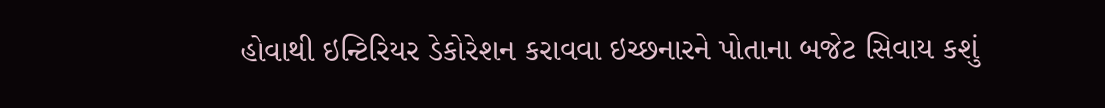હોવાથી ઇન્ટિરિયર ડેકોરેશન કરાવવા ઇચ્છનારને પોતાના બજેટ સિવાય કશું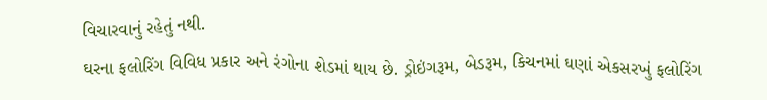વિચારવાનું રહેતું નથી.
ઘરના ફલોરિંગ વિવિધ પ્રકાર અને રંગોના શેડમાં થાય છે. ડ્રોઇંગરૂમ, બેડરૂમ, કિચનમાં ઘણાં એકસરખું ફલોરિંગ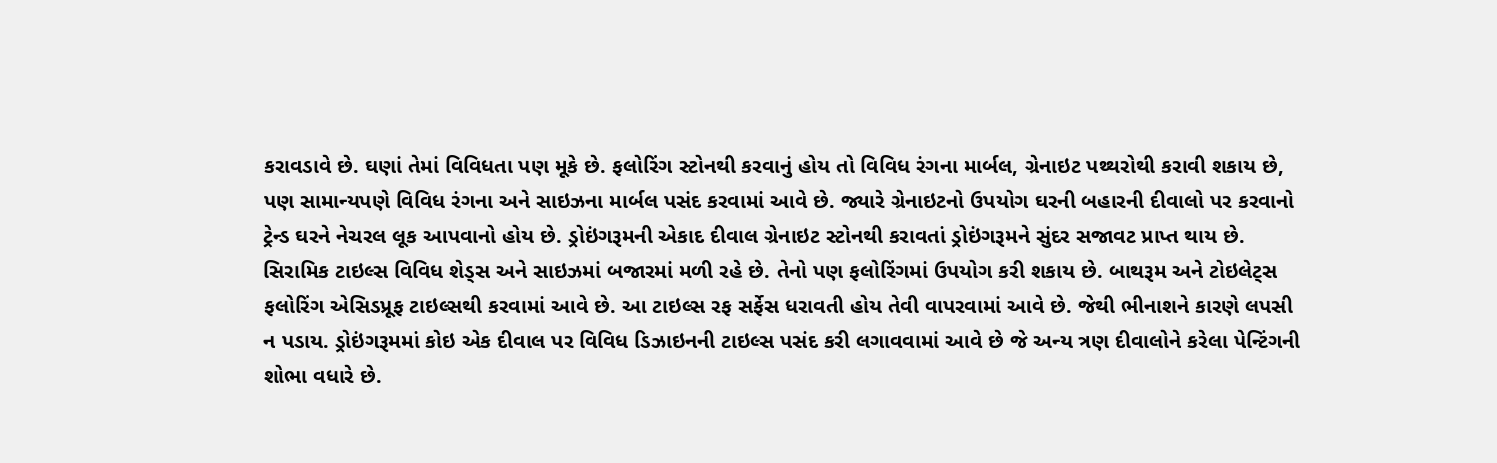કરાવડાવે છે. ઘણાં તેમાં વિવિધતા પણ મૂકે છે. ફલોરિંગ સ્ટોનથી કરવાનું હોય તો વિવિધ રંગના માર્બલ, ગ્રેનાઇટ પથ્થરોથી કરાવી શકાય છે, પણ સામાન્યપણે વિવિધ રંગના અને સાઇઝના માર્બલ પસંદ કરવામાં આવે છે. જ્યારે ગ્રેનાઇટનો ઉપયોગ ઘરની બહારની દીવાલો પર કરવાનો ટ્રેન્ડ ઘરને નેચરલ લૂક આપવાનો હોય છે. ડ્રોઇંગરૂમની એકાદ દીવાલ ગ્રેનાઇટ સ્ટોનથી કરાવતાં ડ્રોઇંગરૂમને સુંદર સજાવટ પ્રાપ્ત થાય છે. સિરામિક ટાઇલ્સ વિવિધ શેડ્સ અને સાઇઝમાં બજારમાં મળી રહે છે. તેનો પણ ફલોરિંગમાં ઉપયોગ કરી શકાય છે. બાથરૂમ અને ટોઇલેટ્સ ફલોરિંગ એસિડપ્રૂફ ટાઇલ્સથી કરવામાં આવે છે. આ ટાઇલ્સ રફ સર્ફેસ ધરાવતી હોય તેવી વાપરવામાં આવે છે. જેથી ભીનાશને કારણે લપસી ન પડાય. ડ્રોઇંગરૂમમાં કોઇ એક દીવાલ પર વિવિધ ડિઝાઇનની ટાઇલ્સ પસંદ કરી લગાવવામાં આવે છે જે અન્ય ત્રણ દીવાલોને કરેલા પેન્ટિંગની શોભા વધારે છે.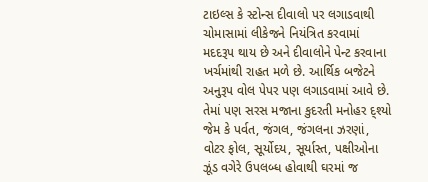ટાઇલ્સ કે સ્ટોન્સ દીવાલો પર લગાડવાથી ચોમાસામાં લીકેજને નિયંત્રિત કરવામાં મદદરૂપ થાય છે અને દીવાલોને પેન્ટ કરવાના ખર્ચમાંથી રાહત મળે છે. આર્થિક બજેટને અનુરૂપ વોલ પેપર પણ લગાડવામાં આવે છે. તેમાં પણ સરસ મજાના કુદરતી મનોહર દ્શ્યો જેમ કે પર્વત, જંગલ, જંગલના ઝરણાં, વોટર ફોલ, સૂર્યોદય, સૂર્યાસ્ત, પક્ષીઓના ઝૂંડ વગેરે ઉપલબ્ધ હોવાથી ઘરમાં જ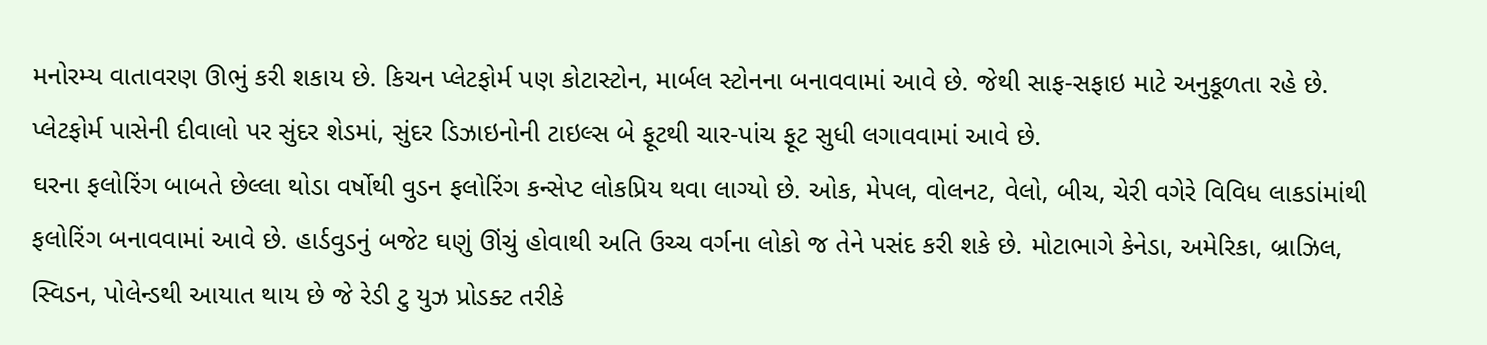મનોરમ્ય વાતાવરણ ઊભું કરી શકાય છે. કિચન પ્લેટફોર્મ પણ કોટાસ્ટોન, માર્બલ સ્ટોનના બનાવવામાં આવે છે. જેથી સાફ-સફાઇ માટે અનુકૂળતા રહે છે. પ્લેટફોર્મ પાસેની દીવાલો પર સુંદર શેડમાં, સુંદર ડિઝાઇનોની ટાઇલ્સ બે ફૂટથી ચાર-પાંચ ફૂટ સુધી લગાવવામાં આવે છે.
ઘરના ફલોરિંગ બાબતે છેલ્લા થોડા વર્ષોથી વુડન ફલોરિંગ કન્સેપ્ટ લોકપ્રિય થવા લાગ્યો છે. ઓક, મેપલ, વોલનટ, વેલો, બીચ, ચેરી વગેરે વિવિધ લાકડાંમાંથી ફલોરિંગ બનાવવામાં આવે છે. હાર્ડવુડનું બજેટ ઘણું ઊંચું હોવાથી અતિ ઉચ્ચ વર્ગના લોકો જ તેને પસંદ કરી શકે છે. મોટાભાગે કેનેડા, અમેરિકા, બ્રાઝિલ, સ્વિડન, પોલેન્ડથી આયાત થાય છે જે રેડી ટુ યુઝ પ્રોડક્ટ તરીકે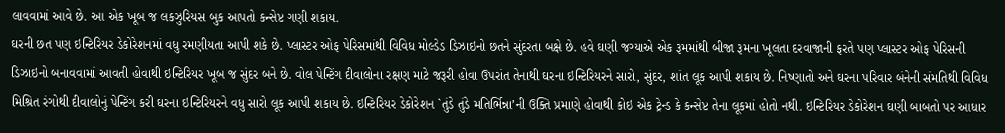લાવવામાં આવે છે. આ એક ખૂબ જ લકઝુરિયસ બુક આપતો કન્સેપ્ટ ગણી શકાય.
ઘરની છત પણ ઇન્ટિરિયર ડેકોરેશનમાં વધુ રમણીયતા આપી શકે છે. પ્લાસ્ટર ઓફ પેરિસમાંથી વિવિધ મોલ્ડેડ ડિઝાઇનો છતને સુંદરતા બક્ષે છે. હવે ઘણી જગ્યાએ એક રૂમમાંથી બીજા રૂમના ખૂલતા દરવાજાની ફરતે પણ પ્લાસ્ટર ઓફ પેરિસની ડિઝાઇનો બનાવવામાં આવતી હોવાથી ઇન્ટિરિયર ખૂબ જ સુંદર બને છે. વોલ પેન્ટિંગ દીવાલોના રક્ષણ માટે જરૂરી હોવા ઉપરાંત તેનાથી ઘરના ઇન્ટિરિયરને સારો, સુંદર, શાંત લૂક આપી શકાય છે. નિષ્ણાતો અને ઘરના પરિવાર બંનેની સંમતિથી વિવિધ મિશ્રિત રંગોથી દીવાલોનું પેન્ટિંગ કરી ઘરના ઇન્ટિરિયરને વધુ સારો લૂક આપી શકાય છે. ઇન્ટિરિયર ડેકોરેશન `તુંડે તુંડે મતિર્ભિન્ના’ની ઉક્તિ પ્રમાણે હોવાથી કોઇ એક ટ્રેન્ડ કે કન્સેપ્ટ તેના લૂકમાં હોતો નથી. ઇન્ટિરિયર ડેકોરેશન ઘણી બાબતો પર આધાર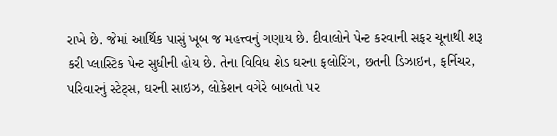રાખે છે. જેમાં આર્થિક પાસું ખૂબ જ મહત્ત્વનું ગણાય છે. દીવાલોને પેન્ટ કરવાની સફર ચૂનાથી શરૂ કરી પ્લાસ્ટિક પેન્ટ સુધીની હોય છે. તેના વિવિધ શેડ ઘરના ફલોરિંગ, છતની ડિઝાઇન, ફર્નિચર, પરિવારનું સ્ટેટ્સ, ઘરની સાઇઝ, લોકેશન વગેરે બાબતો પર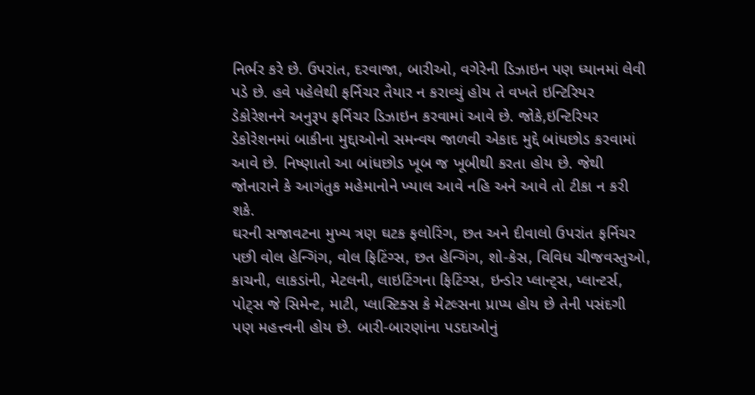નિર્ભર કરે છે. ઉપરાંત, દરવાજા, બારીઓ, વગેરેની ડિઝાઇન પણ ધ્યાનમાં લેવી પડે છે. હવે પહેલેથી ફર્નિચર તૈયાર ન કરાવ્યું હોય તે વખતે ઇન્ટિરિયર ડેકોરેશનને અનુરૂપ ફર્નિચર ડિઝાઇન કરવામાં આવે છે. જોકે,ઇન્ટિરિયર ડેકોરેશનમાં બાકીના મુદ્દાઓનો સમન્વય જાળવી એકાદ મુદ્દે બાંધછોડ કરવામાં આવે છે. નિષ્ણાતો આ બાંધછોડ ખૂબ જ ખૂબીથી કરતા હોય છે. જેથી જોનારાને કે આગંતુક મહેમાનોને ખ્યાલ આવે નહિ અને આવે તો ટીકા ન કરી શકે.
ઘરની સજાવટના મુખ્ય ત્રણ ઘટક ફલોરિંગ, છત અને દીવાલો ઉપરાંત ફર્નિચર પછી વોલ હેન્ગિંગ, વોલ ફિટિંગ્સ, છત હેન્ગિંગ, શો-કેસ, વિવિધ ચીજવસ્તુઓ, કાચની, લાકડાંની, મેટલની, લાઇટિંગના ફિટિંગ્સ, ઇન્ડોર પ્લાન્ટ્સ, પ્લાન્ટર્સ, પોટ્સ જે સિમેન્ટ, માટી, પ્લાસ્ટિક્સ કે મેટલ્સના પ્રાપ્ય હોય છે તેની પસંદગી પણ મહત્ત્વની હોય છે. બારી-બારણાંના પડદાઓનું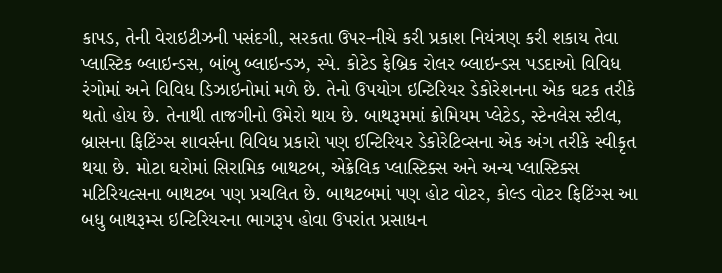કાપડ, તેની વેરાઇટીઝની પસંદગી, સરકતા ઉપર-નીચે કરી પ્રકાશ નિયંત્રણ કરી શકાય તેવા પ્લાસ્ટિક બ્લાઇન્ડસ, બાંબુ બ્લાઇન્ડઝ, સ્પે. કોટેડ ફેબ્રિક રોલર બ્લાઇન્ડસ પડદાઓ વિવિધ રંગોમાં અને વિવિધ ડિઝાઇનોમાં મળે છે. તેનો ઉપયોગ ઇન્ટિરિયર ડેકોરેશનના એક ઘટક તરીકે થતો હોય છે. તેનાથી તાજગીનો ઉમેરો થાય છે. બાથરૂમમાં ક્રોમિયમ પ્લેટેડ, સ્ટેનલેસ સ્ટીલ, બ્રાસના ફિટિંગ્સ શાવર્સના વિવિધ પ્રકારો પણ ઈન્ટિરિયર ડેકોરેટિવ્સના એક અંગ તરીકે સ્વીકૃત થયા છે. મોટા ઘરોમાં સિરામિક બાથટબ, એક્રેલિક પ્લાસ્ટિક્સ અને અન્ય પ્લાસ્ટિક્સ મટિરિયલ્સના બાથટબ પણ પ્રચલિત છે. બાથટબમાં પણ હોટ વોટર, કોલ્ડ વોટર ફિટિંગ્સ આ બધુ બાથરૂમ્સ ઇન્ટિરિયરના ભાગરૂપ હોવા ઉપરાંત પ્રસાધન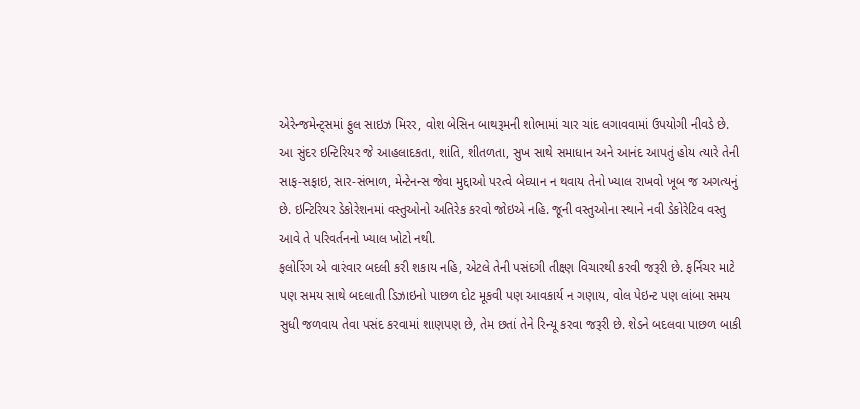એરેન્જમેન્ટ્સમાં ફુલ સાઇઝ મિરર, વોશ બેસિન બાથરૂમની શોભામાં ચાર ચાંદ લગાવવામાં ઉપયોગી નીવડે છે.
આ સુંદર ઇન્ટિરિયર જે આહલાદકતા, શાંતિ, શીતળતા, સુખ સાથે સમાધાન અને આનંદ આપતું હોય ત્યારે તેની સાફ-સફાઇ, સાર-સંભાળ, મેન્ટેનન્સ જેવા મુદ્દાઓ પરત્વે બેઘ્યાન ન થવાય તેનો ખ્યાલ રાખવો ખૂબ જ અગત્યનું છે. ઇન્ટિરિયર ડેકોરેશનમાં વસ્તુઓનો અતિરેક કરવો જોઇએ નહિ. જૂની વસ્તુઓના સ્થાને નવી ડેકોરેટિવ વસ્તુ આવે તે પરિવર્તનનો ખ્યાલ ખોટો નથી.
ફલોરિંગ એ વારંવાર બદલી કરી શકાય નહિ, એટલે તેની પસંદગી તીક્ષ્ણ વિચારથી કરવી જરૂરી છે. ફર્નિચર માટે પણ સમય સાથે બદલાતી ડિઝાઇનો પાછળ દોટ મૂકવી પણ આવકાર્ય ન ગણાય, વોલ પેઇન્ટ પણ લાંબા સમય સુધી જળવાય તેવા પસંદ કરવામાં શાણપણ છે, તેમ છતાં તેને રિન્યૂ કરવા જરૂરી છે. શેડને બદલવા પાછળ બાકી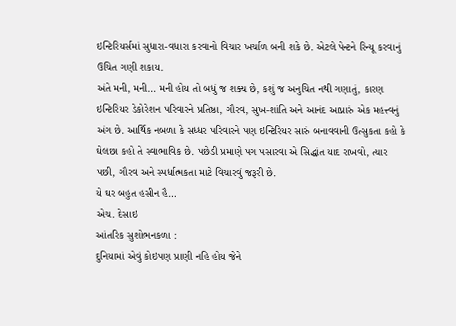ઇન્ટિરિયર્સમાં સુધારા-વધારા કરવાનો વિચાર ખર્ચાળ બની શકે છે. એટલે પેન્ટને રિન્યૂ કરવાનું ઉચિત ગણી શકાય.
અંતે મની, મની… મની હોય તો બધું જ શક્ય છે, કશું જ અનુચિત નથી ગણાતું, કારણ ઇન્ટિરિયર ડેકોરેશન પરિવારને પ્રતિષ્ઠા, ગૌરવ, સુખ-શાંતિ અને આનંદ આપ્નારું એક મહત્ત્વનું અંગ છે. આર્થિક નબળા કે સધ્ધર પરિવારને પણ ઇન્ટિરિયર સારું બનાવવાની ઉત્સુકતા કહો કે ઘેલછા કહો તે સ્વાભાવિક છે. પછેડી પ્રમાણે પગ પસારવા એ સિદ્ધાંત યાદ રાખવો, ત્યાર પછી, ગૌરવ અને સ્પર્ધાત્મકતા માટે વિચારવું જરૂરી છે.
યે ઘર બહુત હસીન હૈ…
એચ. દેસાઇ
આંતરિક સુશોભનકળા :
દુનિયામાં એવું કોઇપણ પ્રાણી નહિ હોય જેને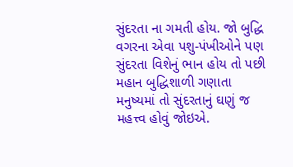સુંદરતા ના ગમતી હોય. જો બુદ્ધિ વગરના એવા પશુ-પંખીઓને પણ સુંદરતા વિશેનું ભાન હોય તો પછી મહાન બુદ્ધિશાળી ગણાતા મનુષ્યમાં તો સુંદરતાનું ઘણું જ મહત્ત્વ હોવું જોઇએ.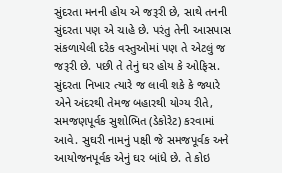સુંદરતા મનની હોય એ જરૂરી છે, સાથે તનની સુંદરતા પણ એ ચાહે છે. પરંતુ તેની આસપાસ સંકળાયેલી દરેક વસ્તુઓમાં પણ તે એટલું જ જરૂરી છે. પછી તે તેનું ઘર હોય કે ઓફિસ. સુંદરતા નિખાર ત્યારે જ લાવી શકે કે જ્યારે એને અંદરથી તેમજ બહારથી યોગ્ય રીતે, સમજણપૂર્વક સુશોભિત (ડેકોરેટ) કરવામાં આવે. સુઘરી નામનું પક્ષી જે સમજપૂર્વક અને આયોજનપૂર્વક એનું ઘર બાંધે છે. તે કોઇ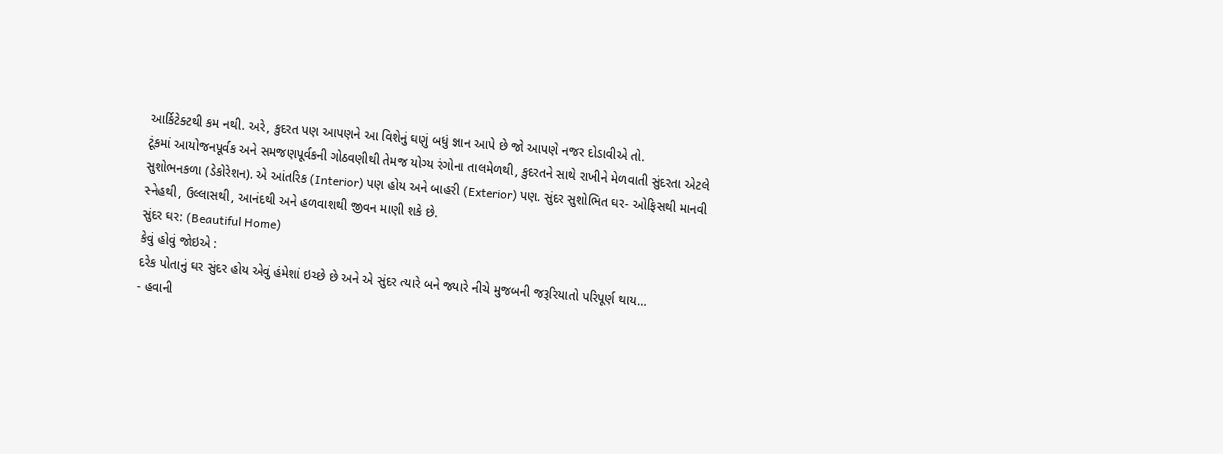આર્કિટેક્ટથી કમ નથી. અરે, કુદરત પણ આપણને આ વિશેનું ઘણું બધું જ્ઞાન આપે છે જો આપણે નજર દોડાવીએ તો.
ટૂંકમાં આયોજનપૂર્વક અને સમજણપૂર્વકની ગોઠવણીથી તેમજ યોગ્ય રંગોના તાલમેળથી, કુદરતને સાથે રાખીને મેળવાતી સુંદરતા એટલે સુશોભનકળા (ડેકોરેશન). એ આંતરિક (Interior) પણ હોય અને બાહરી (Exterior) પણ. સુંદર સુશોભિત ઘર- ઓફિસથી માનવી સ્નેહથી, ઉલ્લાસથી, આનંદથી અને હળવાશથી જીવન માણી શકે છે.
સુંદર ઘર: (Beautiful Home)
કેવું હોવું જોઇએ :
દરેક પોતાનું ઘર સુંદર હોય એવું હંમેશાં ઇચ્છે છે અને એ સુંદર ત્યારે બને જ્યારે નીચે મુજબની જરૂરિયાતો પરિપૂર્ણ થાય…
- હવાની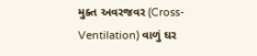મુક્ત અવરજવર (Cross-Ventilation) વાળું ઘર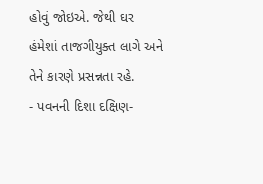હોવું જોઇએ. જેથી ઘર હંમેશાં તાજગીયુક્ત લાગે અને તેને કારણે પ્રસન્નતા રહે.
- પવનની દિશા દક્ષિણ-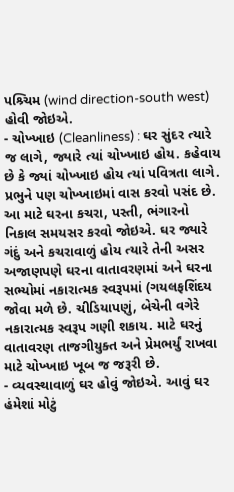પશ્ર્ચિમ (wind direction-south west) હોવી જોઇએ.
- ચોખ્ખાઇ (Cleanliness) : ઘર સુંદર ત્યારે જ લાગે, જ્યારે ત્યાં ચોખ્ખાઇ હોય. કહેવાય છે કે જ્યાં ચોખ્ખાઇ હોય ત્યાં પવિત્રતા લાગે. પ્રભુને પણ ચોખ્ખાઇમાં વાસ કરવો પસંદ છે. આ માટે ઘરના કચરા, પસ્તી, ભંગારનો નિકાલ સમયસર કરવો જોઇએ. ઘર જ્યારે ગંદું અને કચરાવાળું હોય ત્યારે તેની અસર અજાણપણે ઘરના વાતાવરણમાં અને ઘરના સભ્યોમાં નકારાત્મક સ્વરૂપમાં (ગયલફશિંદય જોવા મળે છે. ચીડિયાપણું, બેચેની વગેરે નકારાત્મક સ્વરૂપ ગણી શકાય. માટે ઘરનું વાતાવરણ તાજગીયુક્ત અને પ્રેમભર્યું રાખવા માટે ચોખ્ખાઇ ખૂબ જ જરૂરી છે.
- વ્યવસ્થાવાળું ઘર હોવું જોઇએ. આવું ઘર હંમેશાં મોટું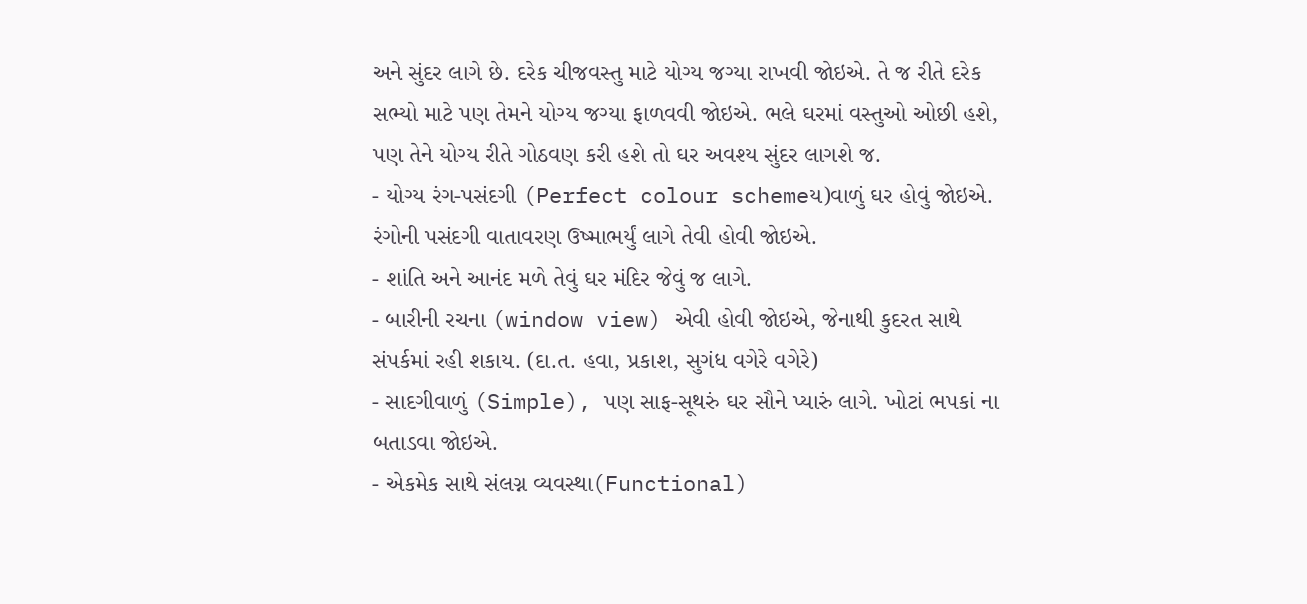અને સુંદર લાગે છે. દરેક ચીજવસ્તુ માટે યોગ્ય જગ્યા રાખવી જોઇએ. તે જ રીતે દરેક સભ્યો માટે પણ તેમને યોગ્ય જગ્યા ફાળવવી જોઇએ. ભલે ઘરમાં વસ્તુઓ ઓછી હશે, પણ તેને યોગ્ય રીતે ગોઠવણ કરી હશે તો ઘર અવશ્ય સુંદર લાગશે જ.
- યોગ્ય રંગ-પસંદગી (Perfect colour schemeય)વાળું ઘર હોવું જોઇએ. રંગોની પસંદગી વાતાવરણ ઉષ્માભર્યું લાગે તેવી હોવી જોઇએ.
- શાંતિ અને આનંદ મળે તેવું ઘર મંદિર જેવું જ લાગે.
- બારીની રચના (window view) એવી હોવી જોઇએ, જેનાથી કુદરત સાથે સંપર્કમાં રહી શકાય. (દા.ત. હવા, પ્રકાશ, સુગંધ વગેરે વગેરે)
- સાદગીવાળું (Simple), પણ સાફ-સૂથરું ઘર સૌને પ્યારું લાગે. ખોટાં ભપકાં ના બતાડવા જોઇએ.
- એકમેક સાથે સંલગ્ન વ્યવસ્થા(Functional)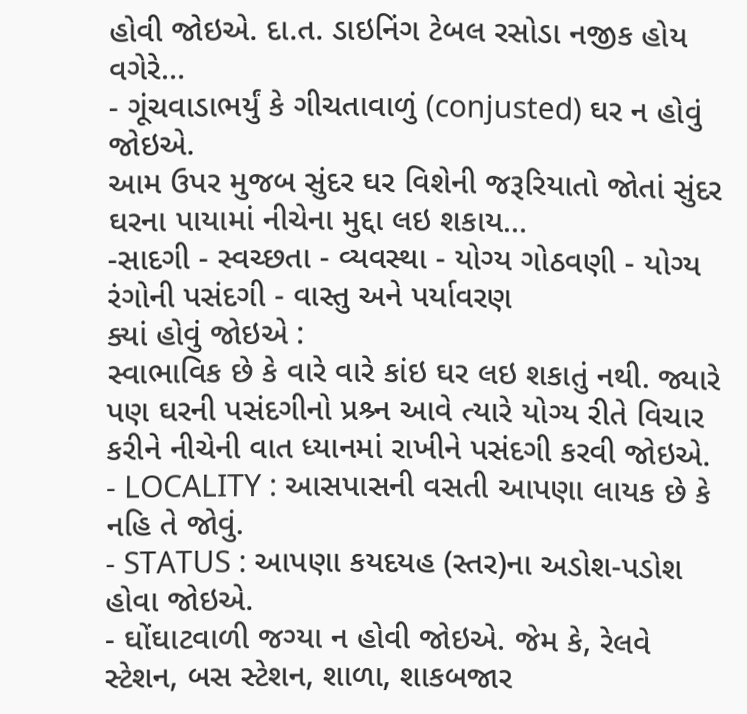હોવી જોઇએ. દા.ત. ડાઇનિંગ ટેબલ રસોડા નજીક હોય વગેરે…
- ગૂંચવાડાભર્યું કે ગીચતાવાળું (conjusted) ઘર ન હોવું જોઇએ.
આમ ઉપર મુજબ સુંદર ઘર વિશેની જરૂરિયાતો જોતાં સુંદર ઘરના પાયામાં નીચેના મુદ્દા લઇ શકાય…
-સાદગી - સ્વચ્છતા - વ્યવસ્થા - યોગ્ય ગોઠવણી - યોગ્ય રંગોની પસંદગી - વાસ્તુ અને પર્યાવરણ
ક્યાં હોવું જોઇએ :
સ્વાભાવિક છે કે વારે વારે કાંઇ ઘર લઇ શકાતું નથી. જ્યારે પણ ઘરની પસંદગીનો પ્રશ્ર્ન આવે ત્યારે યોગ્ય રીતે વિચાર કરીને નીચેની વાત ધ્યાનમાં રાખીને પસંદગી કરવી જોઇએ.
- LOCALITY : આસપાસની વસતી આપણા લાયક છે કે નહિ તે જોવું.
- STATUS : આપણા કયદયહ (સ્તર)ના અડોશ-પડોશ હોવા જોઇએ.
- ઘોંઘાટવાળી જગ્યા ન હોવી જોઇએ. જેમ કે, રેલવે સ્ટેશન, બસ સ્ટેશન, શાળા, શાકબજાર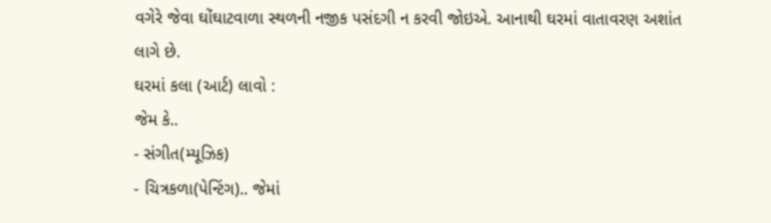વગેરે જેવા ઘોંઘાટવાળા સ્થળની નજીક પસંદગી ન કરવી જોઇએ. આનાથી ઘરમાં વાતાવરણ અશાંત લાગે છે.
ઘરમાં કલા (આર્ટ) લાવો :
જેમ કે..
- સંગીત(મ્યૂઝિક)
- ચિત્રકળા(પેન્ટિંગ).. જેમાં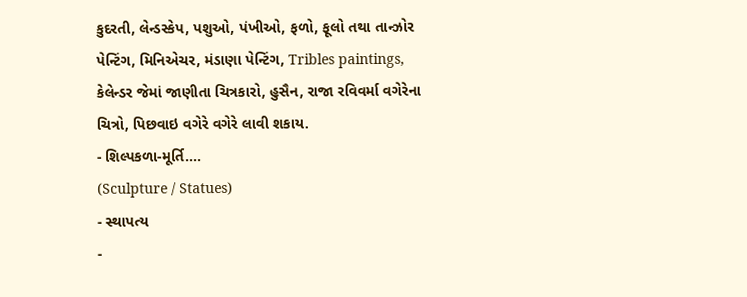કુદરતી, લેન્ડસ્કેપ, પશુઓ, પંખીઓ, ફળો, ફૂલો તથા તાન્ઝોર પેન્ટિંગ, મિનિએચર, મંડાણા પેન્ટિંગ, Tribles paintings, કેલેન્ડર જેમાં જાણીતા ચિત્રકારો, હુસૈન, રાજા રવિવર્મા વગેરેના ચિત્રો, પિછવાઇ વગેરે વગેરે લાવી શકાય.
- શિલ્પકળા-મૂર્તિ….
(Sculpture / Statues)
- સ્થાપત્ય
-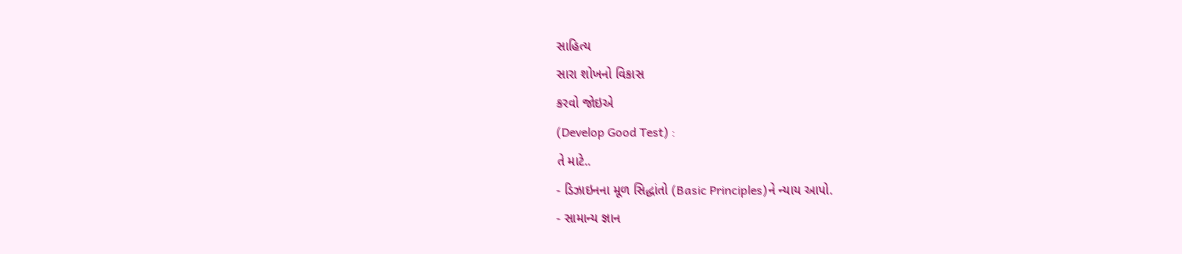સાહિત્ય
સારા શોખનો વિકાસ
કરવો જોઇએ
(Develop Good Test) :
તે માટે..
- ડિઝાઇનના મૂળ સિદ્ધાંતો (Basic Principles)ને ન્યાય આપો.
- સામાન્ય જ્ઞાન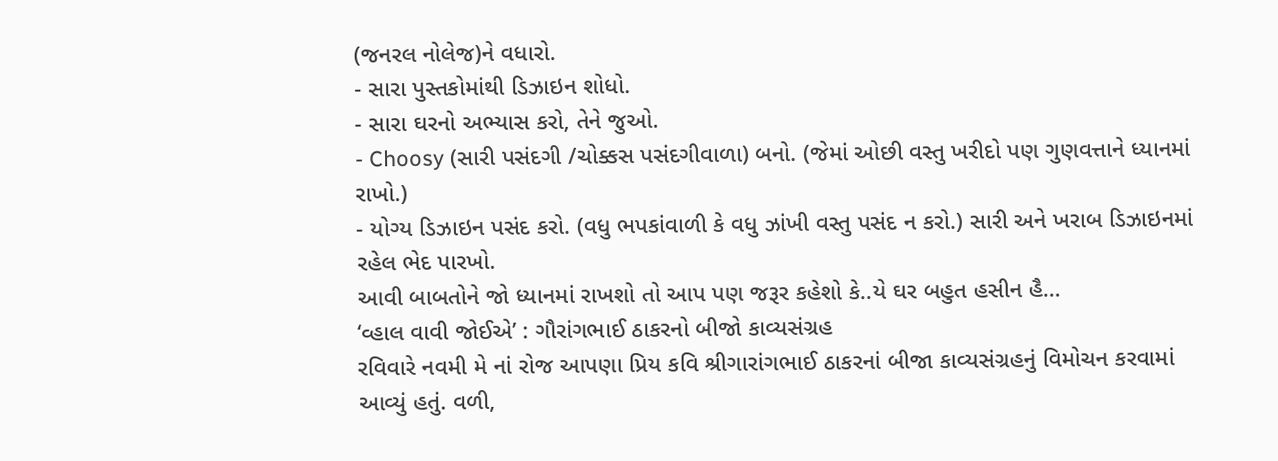(જનરલ નોલેજ)ને વધારો.
- સારા પુસ્તકોમાંથી ડિઝાઇન શોધો.
- સારા ઘરનો અભ્યાસ કરો, તેને જુઓ.
- Choosy (સારી પસંદગી /ચોક્કસ પસંદગીવાળા) બનો. (જેમાં ઓછી વસ્તુ ખરીદો પણ ગુણવત્તાને ધ્યાનમાં રાખો.)
- યોગ્ય ડિઝાઇન પસંદ કરો. (વધુ ભપકાંવાળી કે વધુ ઝાંખી વસ્તુ પસંદ ન કરો.) સારી અને ખરાબ ડિઝાઇનમાં રહેલ ભેદ પારખો.
આવી બાબતોને જો ધ્યાનમાં રાખશો તો આપ પણ જરૂર કહેશો કે..યે ઘર બહુત હસીન હૈ…
‘વ્હાલ વાવી જોઈએ’ : ગૌરાંગભાઈ ઠાકરનો બીજો કાવ્યસંગ્રહ
રવિવારે નવમી મે નાં રોજ આપણા પ્રિય કવિ શ્રીગારાંગભાઈ ઠાકરનાં બીજા કાવ્યસંગ્રહનું વિમોચન કરવામાં આવ્યું હતું. વળી,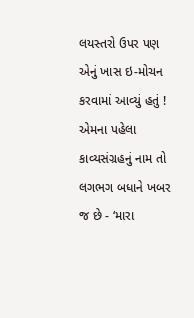લયસ્તરો ઉપર પણ એનું ખાસ ઇ-મોચન કરવામાં આવ્યું હતું ! એમના પહેલા કાવ્યસંગ્રહનું નામ તો લગભગ બધાને ખબર જ છે - ‘મારા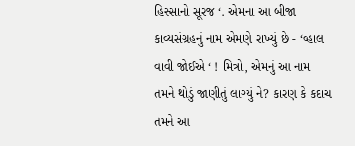હિસ્સાનો સૂરજ ‘. એમના આ બીજા કાવ્યસંગ્રહનું નામ એમણે રાખ્યું છે - ‘વ્હાલ વાવી જોઈએ ‘ ! મિત્રો, એમનું આ નામ તમને થોડું જાણીતું લાગ્યું ને? કારણ કે કદાચ તમને આ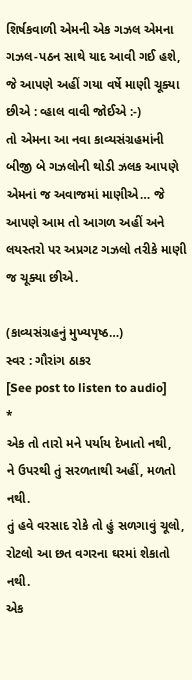શિર્ષકવાળી એમની એક ગઝલ એમના ગઝલ-પઠન સાથે યાદ આવી ગઈ હશે, જે આપણે અહીં ગયા વર્ષે માણી ચૂક્યા છીએ : વ્હાલ વાવી જોઈએ :-)
તો એમના આ નવા કાવ્યસંગ્રહમાંની બીજી બે ગઝલોની થોડી ઝલક આપણે એમનાં જ અવાજમાં માણીએ… જે આપણે આમ તો આગળ અહીં અને લયસ્તરો પર અપ્રગટ ગઝલો તરીકે માણી જ ચૂક્યા છીએ.

(કાવ્યસંગ્રહનું મુખ્યપૃષ્ઠ…)
સ્વર : ગૌરાંગ ઠાકર
[See post to listen to audio]
*
એક તો તારો મને પર્યાય દેખાતો નથી,
ને ઉપરથી તું સરળતાથી અહીં, મળતો નથી.
તું હવે વરસાદ રોકે તો હું સળગાવું ચૂલો,
રોટલો આ છત વગરના ઘરમાં શેકાતો નથી.
એક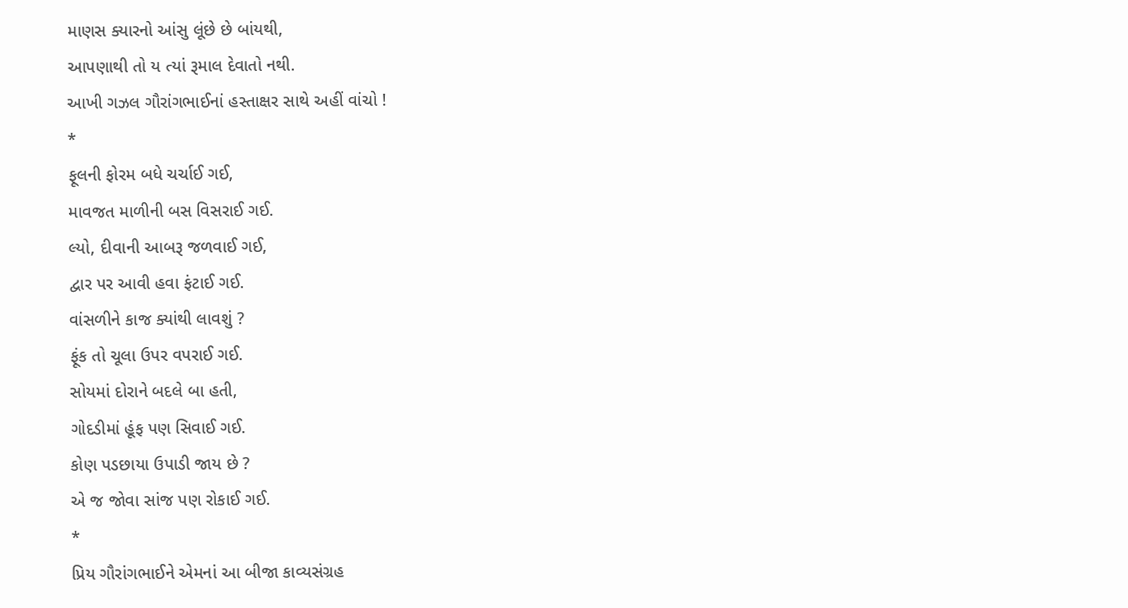માણસ ક્યારનો આંસુ લૂંછે છે બાંયથી,
આપણાથી તો ય ત્યાં રૂમાલ દેવાતો નથી.
આખી ગઝલ ગૌરાંગભાઈનાં હસ્તાક્ષર સાથે અહીં વાંચો !
*
ફૂલની ફોરમ બધે ચર્ચાઈ ગઈ,
માવજત માળીની બસ વિસરાઈ ગઈ.
લ્યો, દીવાની આબરૂ જળવાઈ ગઈ,
દ્વાર પર આવી હવા ફંટાઈ ગઈ.
વાંસળીને કાજ ક્યાંથી લાવશું ?
ફૂંક તો ચૂલા ઉપર વપરાઈ ગઈ.
સોયમાં દોરાને બદલે બા હતી,
ગોદડીમાં હૂંફ પણ સિવાઈ ગઈ.
કોણ પડછાયા ઉપાડી જાય છે ?
એ જ જોવા સાંજ પણ રોકાઈ ગઈ.
*
પ્રિય ગૌરાંગભાઈને એમનાં આ બીજા કાવ્યસંગ્રહ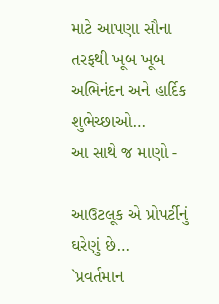માટે આપણા સૌના તરફથી ખૂબ ખૂબ અભિનંદન અને હાર્દિક શુભેચ્છાઓ…
આ સાથે જ માણો -

આઉટલૂક એ પ્રોપર્ટીનું ઘરેણું છે…
`પ્રવર્તમાન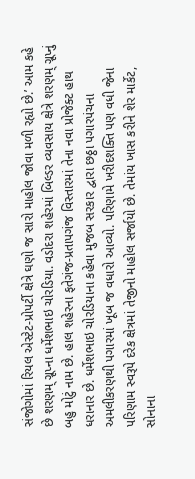સંજોગોમાં રિયલ એસ્ટેટ-પ્રોપર્ટી ક્ષેત્રે ઘણો જ સારો માહોલ જોવા મળી રહ્યો છે.’ આમ કહે છે શરણમ્ ગ્રૂપ્ના ધર્મેશભાઇ ચોરડિયા. વડોદરા શહેરમાં બિલ્ડર વ્યવસાય ક્ષેત્રે શરણમ્ ગ્રૂપ્નું બહુ મોટું નામ છે. હાલ શહેરના ફતેગંજ-પ્રતાપગંજ વિસ્તારમાં તેના નવા પ્રોજેક્ટ હાથ ધરાનાર છે. ધર્મેશભાઇ ચોરડિયાના કહેવા મુજબ સરકાર દ્વારા છઠ્ઠા પગારપંચના અમલીકરણથી પગારમાં ખૂબ જ વધારો આવ્યો. પરિણામે ખરીદશક્તિ પણ વધી જેના પરિણામ સ્વરૂપે દરેક ક્ષેત્રમાં તેજીનો માહોલ સર્જાયો છે. તેમાંય ખાસ કરીને શેર માર્કેટ, સોનાના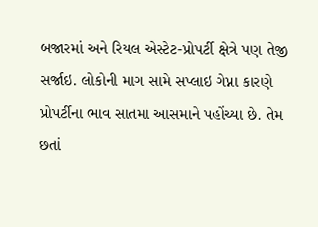બજારમાં અને રિયલ એસ્ટેટ-પ્રોપર્ટી ક્ષેત્રે પણ તેજી સર્જાઇ. લોકોની માગ સામે સપ્લાઇ ગેપ્ના કારણે પ્રોપર્ટીના ભાવ સાતમા આસમાને પહોંચ્યા છે. તેમ છતાં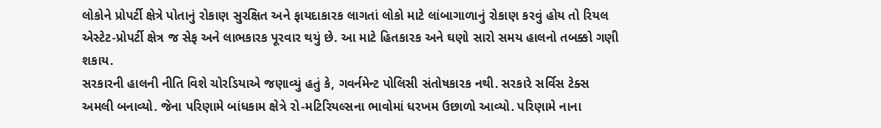લોકોને પ્રોપર્ટી ક્ષેત્રે પોતાનું રોકાણ સુરક્ષિત અને ફાયદાકારક લાગતાં લોકો માટે લાંબાગાળાનું રોકાણ કરવું હોય તો રિયલ એસ્ટેટ-પ્રોપર્ટી ક્ષેત્ર જ સેફ અને લાભકારક પૂરવાર થયું છે. આ માટે હિતકારક અને ઘણો સારો સમય હાલનો તબક્કો ગણી શકાય.
સરકારની હાલની નીતિ વિશે ચોરડિયાએ જણાવ્યું હતું કે, ગવર્નમેન્ટ પોલિસી સંતોષકારક નથી. સરકારે સર્વિસ ટેક્સ અમલી બનાવ્યો. જેના પરિણામે બાંધકામ ક્ષેત્રે રો-મટિરિયલ્સના ભાવોમાં ધરખમ ઉછાળો આવ્યો. પરિણામે નાના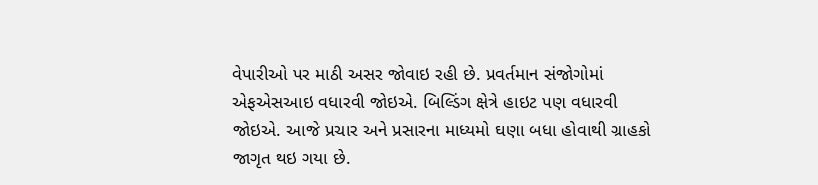વેપારીઓ પર માઠી અસર જોવાઇ રહી છે. પ્રવર્તમાન સંજોગોમાં એફએસઆઇ વધારવી જોઇએ. બિલ્ડિંગ ક્ષેત્રે હાઇટ પણ વધારવી જોઇએ. આજે પ્રચાર અને પ્રસારના માધ્યમો ઘણા બધા હોવાથી ગ્રાહકો જાગૃત થઇ ગયા છે.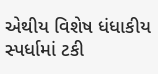એથીય વિશેષ ધંધાકીય સ્પર્ધામાં ટકી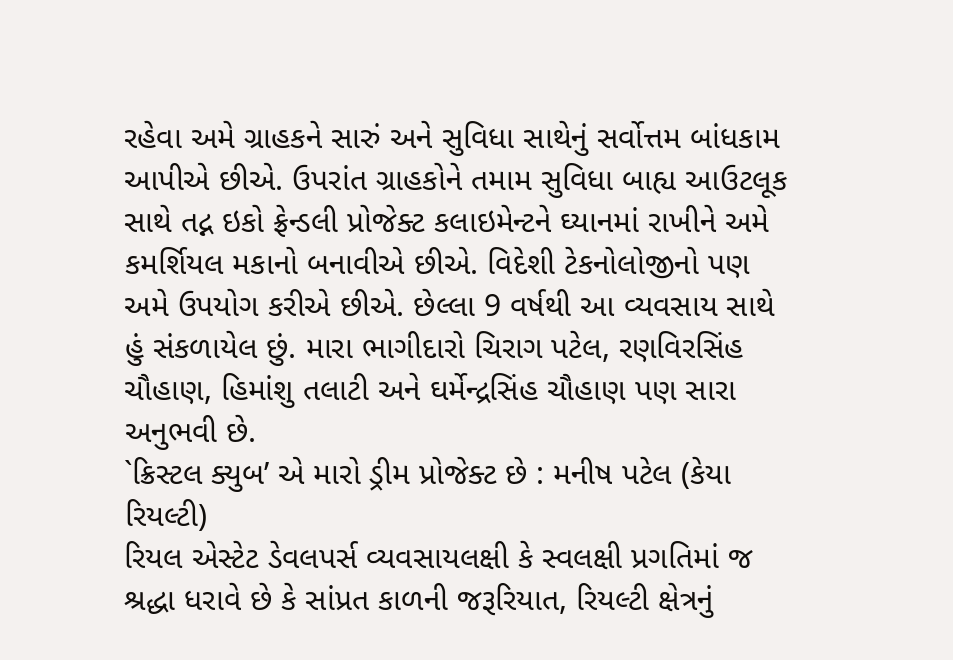રહેવા અમે ગ્રાહકને સારું અને સુવિધા સાથેનું સર્વોત્તમ બાંધકામ આપીએ છીએ. ઉપરાંત ગ્રાહકોને તમામ સુવિધા બાહ્ય આઉટલૂક સાથે તદ્ન ઇકો ફ્રેન્ડલી પ્રોજેક્ટ કલાઇમેન્ટને ઘ્યાનમાં રાખીને અમે કમર્શિયલ મકાનો બનાવીએ છીએ. વિદેશી ટેકનોલોજીનો પણ અમે ઉપયોગ કરીએ છીએ. છેલ્લા 9 વર્ષથી આ વ્યવસાય સાથે હું સંકળાયેલ છું. મારા ભાગીદારો ચિરાગ પટેલ, રણવિરસિંહ ચૌહાણ, હિમાંશુ તલાટી અને ઘર્મેન્દ્રસિંહ ચૌહાણ પણ સારા અનુભવી છે.
`ક્રિસ્ટલ ક્યુબ’ એ મારો ડ્રીમ પ્રોજેક્ટ છે : મનીષ પટેલ (કેયા રિયલ્ટી)
રિયલ એસ્ટેટ ડેવલપર્સ વ્યવસાયલક્ષી કે સ્વલક્ષી પ્રગતિમાં જ શ્રદ્ધા ધરાવે છે કે સાંપ્રત કાળની જરૂરિયાત, રિયલ્ટી ક્ષેત્રનું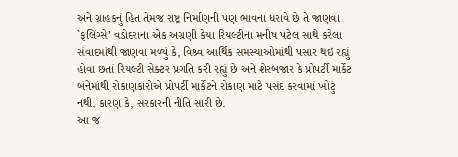અને ગ્રાહકનું હિત તેમજ રાષ્ટ્ર નિર્માણની પણ ભાવના ધરાવે છે તે જાણવા `ફલિંગ્સે’ વડોદરાના એક અગ્રણી કેયા રિયલ્ટીના મનીષ પટેલ સાથે કરેલા સંવાદમાંથી જાણવા મળ્યું કે, વિશ્ર્વ આર્થિક સમસ્યાઓમાંથી પસાર થઇ રહ્યું હોવા છતાં રિયલ્ટી સેક્ટર પ્રગતિ કરી રહ્યું છે અને શેરબજાર કે પ્રોપર્ટી માર્કેટ બંનેમાંથી રોકાણકારોએ પ્રોપર્ટી માર્કેટને રોકાણ માટે પસંદ કરવામાં ખોટું નથી. કારણ કે, સરકારની નીતિ સારી છે.
આ જ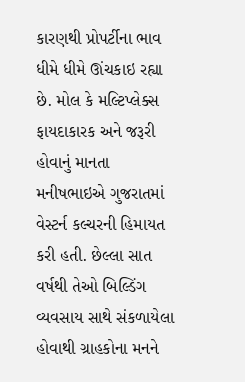કારણથી પ્રોપર્ટીના ભાવ ધીમે ધીમે ઊંચકાઇ રહ્યા છે. મોલ કે મલ્ટિપ્લેક્સ ફાયદાકારક અને જરૂરી હોવાનું માનતા મનીષભાઇએ ગુજરાતમાં વેસ્ટર્ન કલ્ચરની હિમાયત કરી હતી. છેલ્લા સાત વર્ષથી તેઓ બિલ્ડિંગ વ્યવસાય સાથે સંકળાયેલા હોવાથી ગ્રાહકોના મનને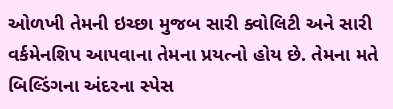ઓળખી તેમની ઇચ્છા મુજબ સારી ક્વોલિટી અને સારી વર્કમેનશિપ આપવાના તેમના પ્રયત્નો હોય છે. તેમના મતે બિલ્ડિંગના અંદરના સ્પેસ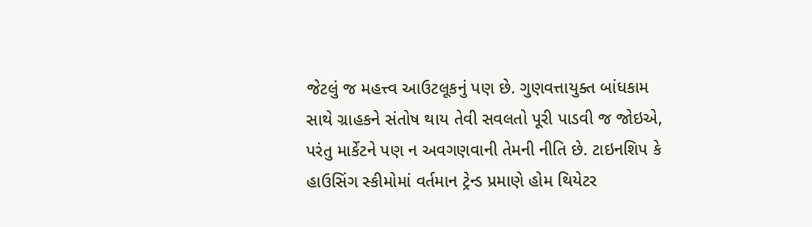જેટલું જ મહત્ત્વ આઉટલૂકનું પણ છે. ગુણવત્તાયુક્ત બાંધકામ સાથે ગ્રાહકને સંતોષ થાય તેવી સવલતો પૂરી પાડવી જ જોઇએ, પરંતુ માર્કેટને પણ ન અવગણવાની તેમની નીતિ છે. ટાઇનશિપ કે હાઉસિંગ સ્કીમોમાં વર્તમાન ટ્રેન્ડ પ્રમાણે હોમ થિયેટર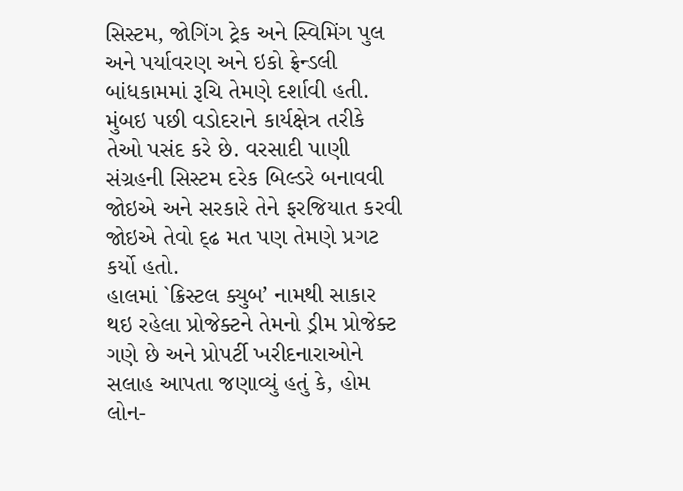સિસ્ટમ, જોગિંગ ટ્રેક અને સ્વિમિંગ પુલ અને પર્યાવરણ અને ઇકો ફ્રેન્ડલી બાંધકામમાં રૂચિ તેમણે દર્શાવી હતી. મુંબઇ પછી વડોદરાને કાર્યક્ષેત્ર તરીકે તેઓ પસંદ કરે છે. વરસાદી પાણી સંગ્રહની સિસ્ટમ દરેક બિલ્ડરે બનાવવી જોઇએ અને સરકારે તેને ફરજિયાત કરવી જોઇએ તેવો દ્ઢ મત પણ તેમણે પ્રગટ કર્યો હતો.
હાલમાં `ક્રિસ્ટલ ક્યુબ’ નામથી સાકાર થઇ રહેલા પ્રોજેક્ટને તેમનો ડ્રીમ પ્રોજેક્ટ ગણે છે અને પ્રોપર્ટી ખરીદનારાઓને સલાહ આપતા જણાવ્યું હતું કે, હોમ લોન-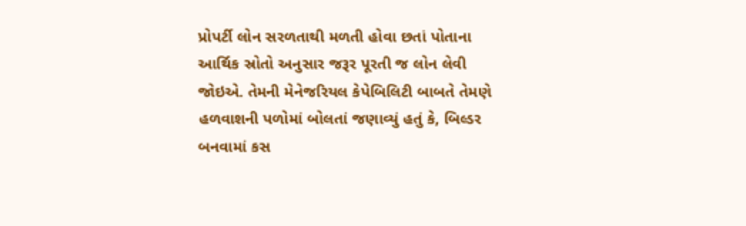પ્રોપર્ટી લોન સરળતાથી મળતી હોવા છતાં પોતાના આર્થિક સ્રોતો અનુસાર જરૂર પૂરતી જ લોન લેવી જોઇએ. તેમની મેનેજરિયલ કેપેબિલિટી બાબતે તેમણે હળવાશની પળોમાં બોલતાં જણાવ્યું હતું કે, બિલ્ડર બનવામાં કસ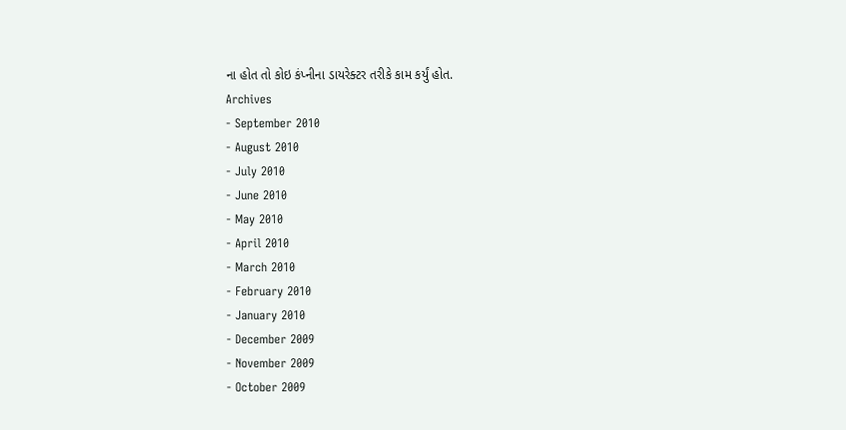ના હોત તો કોઇ કંપ્નીના ડાયરેક્ટર તરીકે કામ કર્યું હોત.
Archives
- September 2010
- August 2010
- July 2010
- June 2010
- May 2010
- April 2010
- March 2010
- February 2010
- January 2010
- December 2009
- November 2009
- October 2009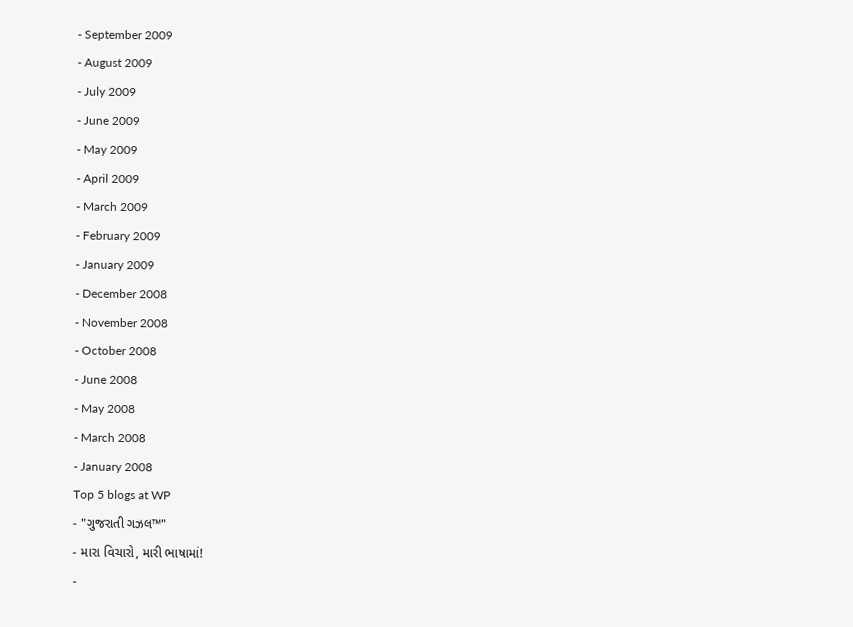- September 2009
- August 2009
- July 2009
- June 2009
- May 2009
- April 2009
- March 2009
- February 2009
- January 2009
- December 2008
- November 2008
- October 2008
- June 2008
- May 2008
- March 2008
- January 2008
Top 5 blogs at WP
- "ગુજરાતી ગઝલ™"
- મારા વિચારો, મારી ભાષામાં!
-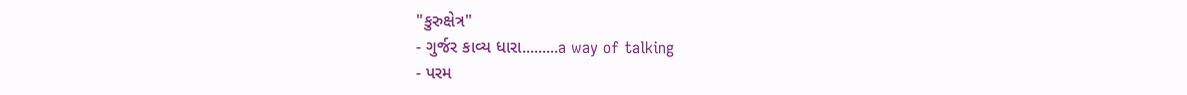"કુરુક્ષેત્ર"
- ગુર્જર કાવ્ય ધારા.........a way of talking
- પરમ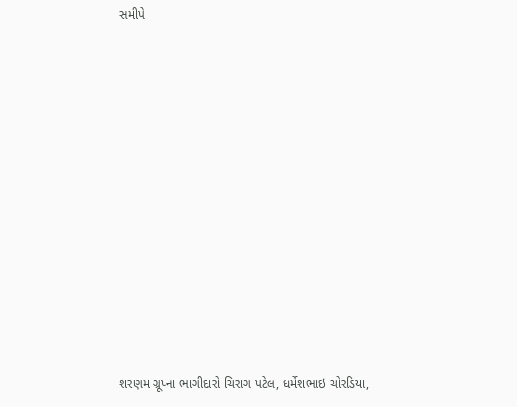સમીપે













શરણમ ગ્રૂપ્ના ભાગીદારો ચિરાગ પટેલ, ધર્મેશભાઇ ચોરડિયા,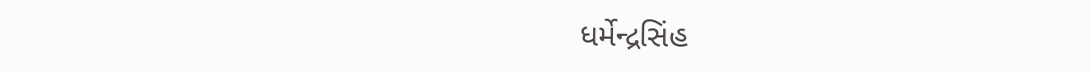ધર્મેન્દ્રસિંહ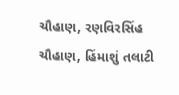ચૌહાણ, રણવિરસિંહ ચૌહાણ, હિંમાશું તલાટી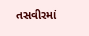તસવીરમાં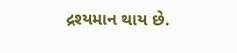દ્રશ્યમાન થાય છે.